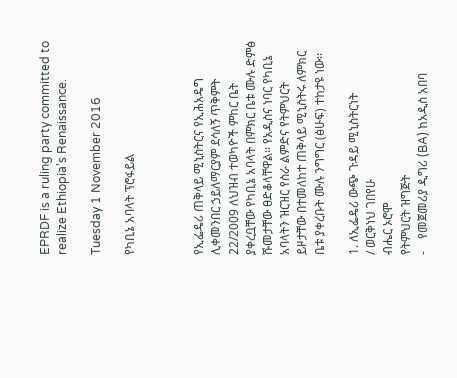EPRDF is a ruling party committed to realize Ethiopia's Renaissance.

Tuesday 1 November 2016

የካቢኔ አባላት ፕሮፋይል



የኢፌዴሪ ጠቅላይ ሚኒስትርና የኢሕአዴግ ሊቀመንበር ኃይለማርያም ደሳለኝ ጥቅምት 22/2009 ለህዝብ ተወካዮች ምከር ቤት ያቀረቧቸው የካቢኔ አባላት በምክር ቤቱ ሙሉ ድምፅ ሹመታቸው ፀድቆላቸዋል፡፡ የአዲስና ነባር የካቢኔ አባላትን ዝርዝር የስራ ልምድና የትምህርት ይዞታቸው በተመለከተ ጠቅላይ ሚኒስትሩ ለምክር ቤቱ ያቀረቡት ሙሉ ንግግር (ፅሁፍ) ተከታዩ ነው፡፡

1. ለኢፌዴሪ ውጭ ጉዳይ ሚኒስትርነት
/ ወርቅነህ ገበየሁ
ብሔር ኦሮሞ
የትምህርት ዝግጅት
-    የመጀመሪያ ዲግሪ (BA) ከአዲስ አበባ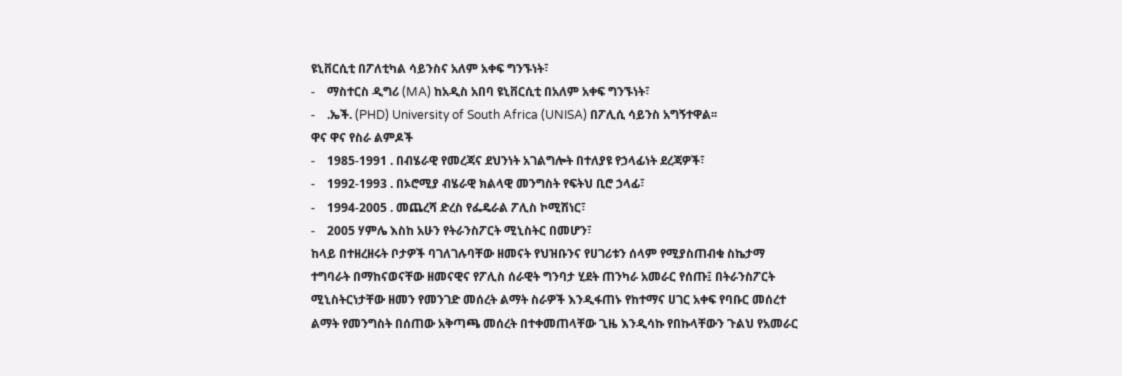ዩኒቨርሲቲ በፖለቲካል ሳይንስና አለም አቀፍ ግንኙነት፣
-    ማስተርስ ዲግሪ (MA) ከአዲስ አበባ ዩኒቨርሲቲ በአለም አቀፍ ግንኙነት፣
-    .ኤች. (PHD) University of South Africa (UNISA) በፖሊሲ ሳይንስ አግኝተዋል፡፡
ዋና ዋና የስራ ልምዶች
-    1985-1991 . በብሄራዊ የመረጃና ደህንነት አገልግሎት በተለያዩ የኃላፊነት ደረጃዎች፣
-    1992-1993 . በኦሮሚያ ብሄራዊ ክልላዊ መንግስት የፍትህ ቢሮ ኃላፊ፣
-    1994-2005 . መጨረሻ ድረስ የፌዴራል ፖሊስ ኮሚሽነር፣
-    2005 ሃምሌ እስከ አሁን የትራንስፖርት ሚኒስትር በመሆን፣
ከላይ በተዘረዘሩት ቦታዎች ባገለገሉባቸው ዘመናት የህዝቡንና የሀገሪቱን ሰላም የሚያስጠብቁ ስኬታማ ተግባራት በማከናወናቸው ዘመናዊና የፖሊስ ሰራዊት ግንባታ ሂደት ጠንካራ አመራር የሰጡ፤ በትራንስፖርት ሚኒስትርነታቸው ዘመን የመንገድ መሰረት ልማት ስራዎች እንዲፋጠኑ የከተማና ሀገር አቀፍ የባቡር መሰረተ ልማት የመንግስት በሰጠው አቅጣጫ መሰረት በተቀመጠላቸው ጊዜ እንዲሳኩ የበኩላቸውን ጉልህ የአመራር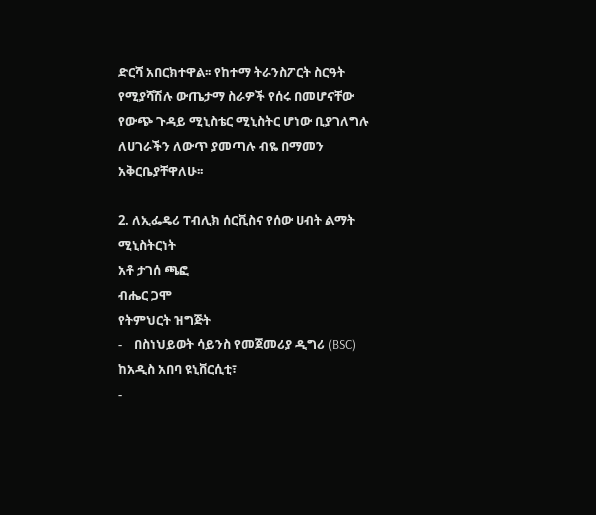ድርሻ አበርክተዋል፡፡ የከተማ ትራንስፖርት ስርዓት የሚያሻሽሉ ውጤታማ ስራዎች የሰሩ በመሆናቸው የውጭ ጉዳይ ሚኒስቴር ሚኒስትር ሆነው ቢያገለግሉ ለሀገራችን ለውጥ ያመጣሉ ብዬ በማመን አቅርቤያቸዋለሁ፡፡

2. ለኢፌዴሪ ፐብሊክ ሰርቪስና የሰው ሀብት ልማት ሚኒስትርነት
አቶ ታገሰ ጫፎ
ብሔር ጋሞ
የትምህርት ዝግጅት
-    በስነህይወት ሳይንስ የመጀመሪያ ዲግሪ (BSC) ከአዲስ አበባ ዩኒቨርሲቲ፣
-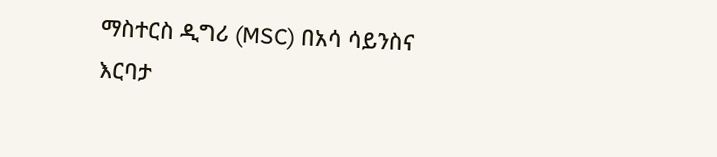ማስተርስ ዲግሪ (MSC) በአሳ ሳይንስና እርባታ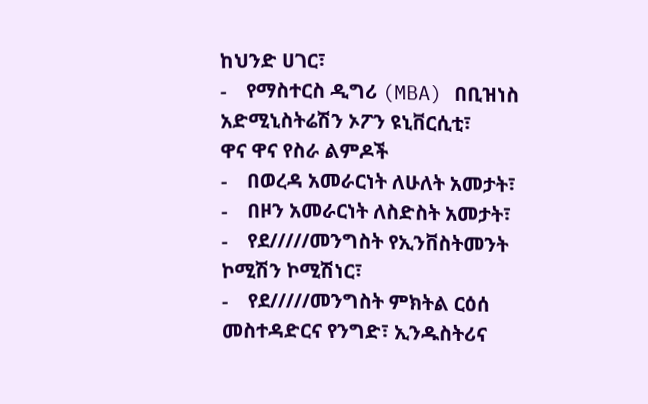ከህንድ ሀገር፣
-    የማስተርስ ዲግሪ (MBA) በቢዝነስ አድሚኒስትሬሽን ኦፖን ዩኒቨርሲቲ፣
ዋና ዋና የስራ ልምዶች
-    በወረዳ አመራርነት ለሁለት አመታት፣
-    በዞን አመራርነት ለስድስት አመታት፣
-    የደ/////መንግስት የኢንቨስትመንት ኮሚሽን ኮሚሽነር፣
-    የደ/////መንግስት ምክትል ርዕሰ መስተዳድርና የንግድ፣ ኢንዱስትሪና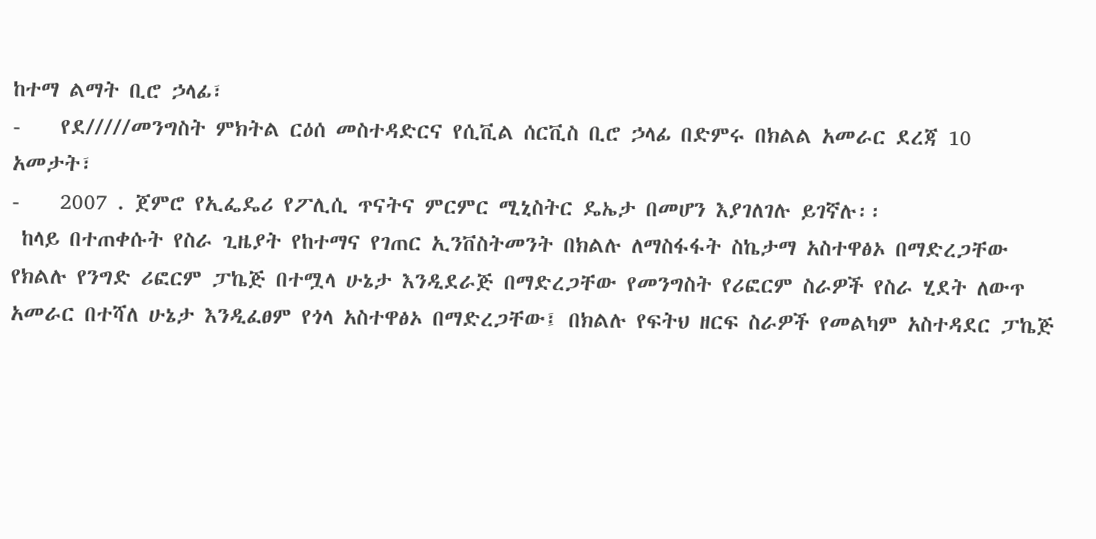ከተማ ልማት ቢሮ ኃላፊ፣
-    የደ/////መንግስት ምክትል ርዕሰ መስተዳድርና የሲቪል ሰርቪስ ቢሮ ኃላፊ በድምሩ በክልል አመራር ደረጃ 10 አመታት፣
-    2007 . ጀምሮ የኢፌዴሪ የፖሊሲ ጥናትና ምርምር ሚኒስትር ዴኤታ በመሆን እያገለገሉ ይገኛሉ፡፡
 ከላይ በተጠቀሱት የስራ ጊዜያት የከተማና የገጠር ኢንቨስትመንት በክልሉ ለማስፋፋት ስኬታማ አስተዋፅኦ በማድረጋቸው የክልሉ የንግድ ሪፎርም ፓኬጅ በተሟላ ሁኔታ እንዲደራጅ በማድረጋቸው የመንግስት የሪፎርም ስራዎች የስራ ሂደት ለውጥ አመራር በተሻለ ሁኔታ እንዲፈፀም የጎላ አስተዋፅኦ በማድረጋቸው፤ በክልሉ የፍትህ ዘርፍ ስራዎች የመልካም አስተዳደር ፓኬጅ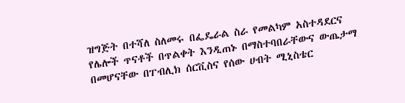ዝግጅት በተሻለ ስለመሩ በፌዴራል ስራ የመልካም አስተዳደርና የሌሎች ጥናቶች በጥልቀት እንዲጠኑ በማስተባበራቸውና ውጤታማ በመሆናቸው በፐብሊክ ሰርቪስና የሰው ሀብት ሚኒስቴር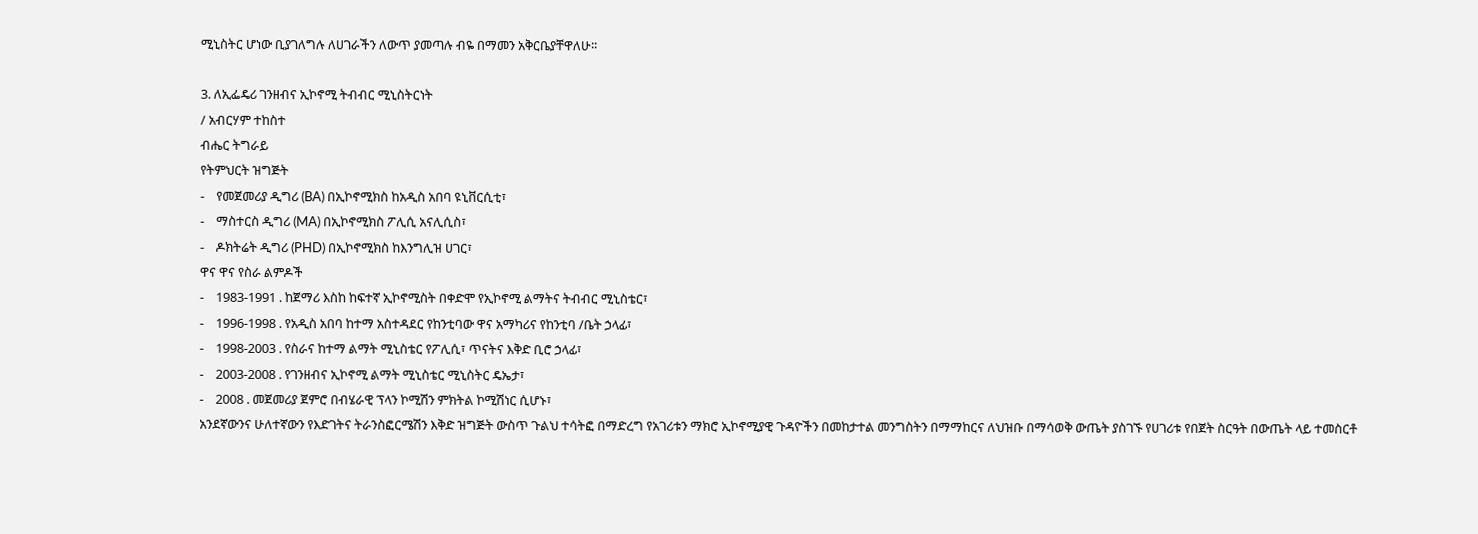ሚኒስትር ሆነው ቢያገለግሉ ለሀገራችን ለውጥ ያመጣሉ ብዬ በማመን አቅርቤያቸዋለሁ፡፡

3. ለኢፌዴሪ ገንዘብና ኢኮኖሚ ትብብር ሚኒስትርነት
/ አብርሃም ተከስተ
ብሔር ትግራይ
የትምህርት ዝግጅት
-    የመጀመሪያ ዲግሪ (BA) በኢኮኖሚክስ ከአዲስ አበባ ዩኒቨርሲቲ፣
-    ማስተርስ ዲግሪ (MA) በኢኮኖሚክስ ፖሊሲ አናሊሲስ፣
-    ዶክትሬት ዲግሪ (PHD) በኢኮኖሚክስ ከእንግሊዝ ሀገር፣
ዋና ዋና የስራ ልምዶች
-    1983-1991 . ከጀማሪ እስከ ከፍተኛ ኢኮኖሚስት በቀድሞ የኢኮኖሚ ልማትና ትብብር ሚኒስቴር፣
-    1996-1998 . የአዲስ አበባ ከተማ አስተዳደር የከንቲባው ዋና አማካሪና የከንቲባ /ቤት ኃላፊ፣
-    1998-2003 . የስራና ከተማ ልማት ሚኒስቴር የፖሊሲ፣ ጥናትና እቅድ ቢሮ ኃላፊ፣
-    2003-2008 . የገንዘብና ኢኮኖሚ ልማት ሚኒስቴር ሚኒስትር ዴኤታ፣
-    2008 . መጀመሪያ ጀምሮ በብሄራዊ ፕላን ኮሚሽን ምክትል ኮሚሽነር ሲሆኑ፣
አንደኛውንና ሁለተኛውን የእድገትና ትራንስፎርሜሽን እቅድ ዝግጅት ውስጥ ጉልህ ተሳትፎ በማድረግ የአገሪቱን ማክሮ ኢኮኖሚያዊ ጉዳዮችን በመከታተል መንግስትን በማማከርና ለህዝቡ በማሳወቅ ውጤት ያስገኙ የሀገሪቱ የበጀት ስርዓት በውጤት ላይ ተመስርቶ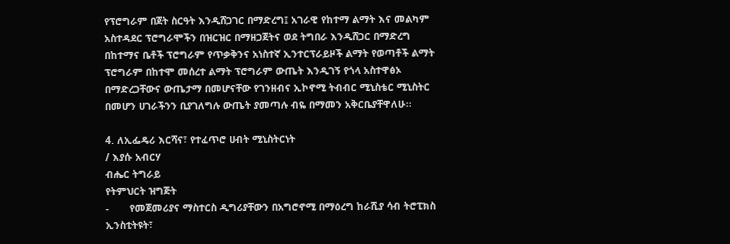የፕሮግራም በጀት ስርዓት እንዲሸጋገር በማድረግ፤ አገራዊ የከተማ ልማት እና መልካም አስተዳደር ፕሮግራሞችን በዝርዝር በማዘጋጀትና ወደ ትግበራ እንዲሸጋር በማድረግ በከተማና ቤቶች ፕሮግራም የጥቃቅንና አነስተኛ ኢንተርፕራይዞች ልማት የወጣቶች ልማት ፕሮግራም በከተሞ መሰረተ ልማት ፕሮግራም ውጤት እንዲገኝ የጎላ አስተዋፅኦ በማድረጋቸውና ውጤታማ በመሆናቸው የገንዘብና ኢኮኖሚ ትብብር ሚኒስቴር ሚኒስትር በመሆን ሀገራችንን ቢያገለግሉ ውጤት ያመጣሉ ብዬ በማመን አቅርቤያቸዋለሁ፡፡

4. ለኢፌዴሪ እርሻና፣ የተፈጥሮ ሀብት ሚኒስትርነት
/ እያሱ አብርሃ
ብሔር ትግራይ
የትምህርት ዝግጅት
-       የመጀመሪያና ማስተርስ ዲግሪያቸውን በአግሮኖሚ በማዕረግ ከራሺያ ሳብ ትሮፒክስ ኢንስቲትዩት፣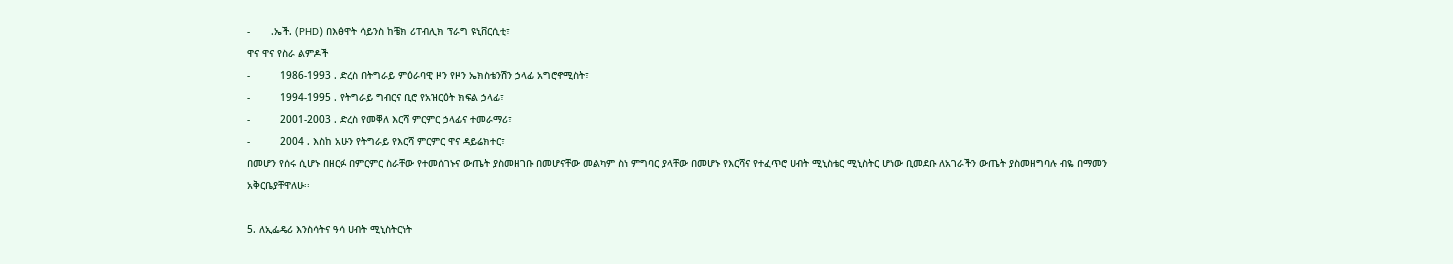-       .ኤች. (PHD) በእፅዋት ሳይንስ ከቼክ ሪፐብሊክ ፕራግ ዩኒቨርሲቲ፣
ዋና ዋና የስራ ልምዶች
-          1986-1993 . ድረስ በትግራይ ምዕራባዊ ዞን የዞን ኤክስቴንሽን ኃላፊ አግሮኖሚስት፣
-          1994-1995 . የትግራይ ግብርና ቢሮ የአዝርዕት ክፍል ኃላፊ፣
-          2001-2003 . ድረስ የመቐለ እርሻ ምርምር ኃላፊና ተመራማሪ፣
-          2004 . እስከ አሁን የትግራይ የእርሻ ምርምር ዋና ዳይሬክተር፣
በመሆን የሰሩ ሲሆኑ በዘርፉ በምርምር ስራቸው የተመሰገኑና ውጤት ያስመዘገቡ በመሆናቸው መልካም ስነ ምግባር ያላቸው በመሆኑ የእርሻና የተፈጥሮ ሀብት ሚኒስቴር ሚኒስትር ሆነው ቢመደቡ ለአገራችን ውጤት ያስመዘግባሉ ብዬ በማመን አቅርቤያቸዋለሁ፡፡

5. ለኢፌዴሪ እንስሳትና ዓሳ ሀብት ሚኒስትርነት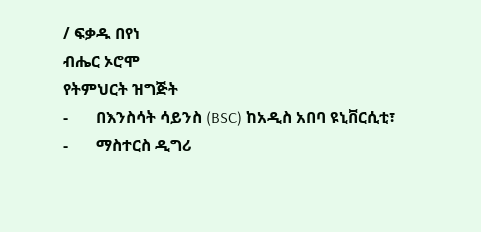/ ፍቃዱ በየነ
ብሔር ኦሮሞ
የትምህርት ዝግጅት
-       በእንስሳት ሳይንስ (BSC) ከአዲስ አበባ ዩኒቨርሲቲ፣
-       ማስተርስ ዲግሪ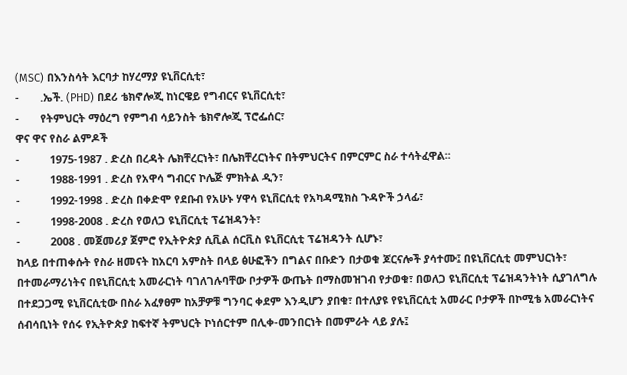(MSC) በእንስሳት እርባታ ከሃረማያ ዩኒቨርሲቲ፣
-       .ኤች. (PHD) በደሪ ቴክኖሎጂ ከነርዌይ የግብርና ዩኒቨርሲቲ፣
-       የትምህርት ማዕረግ የምግብ ሳይንስት ቴክኖሎጂ ፕሮፌሰር፣
ዋና ዋና የስራ ልምዶች
-          1975-1987 . ድረስ በረዳት ሌክቸረርነት፣ በሌክቸረርነትና በትምህርትና በምርምር ስራ ተሳትፈዋል፡፡
-          1988-1991 . ድረስ የአዋሳ ግብርና ኮሌጅ ምክትል ዲን፣
-          1992-1998 . ድረስ በቀድሞ የደቡብ የአሁኑ ሃዋሳ ዩኒቨርሲቲ የአካዳሚክስ ጉዳዮች ኃላፊ፣
-          1998-2008 . ድረስ የወለጋ ዩኒቨርሲቲ ፕሬዝዳንት፣
-          2008 . መጀመሪያ ጀምሮ የኢትዮጵያ ሲቪል ሰርቪስ ዩኒቨርሲቲ ፕሬዝዳንት ሲሆኑ፣
ከላይ በተጠቀሱት የስራ ዘመናት ከአርባ አምስት በላይ ፅሁፎችን በግልና በቡድን በታወቁ ጆርናሎች ያሳተሙ፤ በዩኒቨርሲቲ መምህርነት፣ በተመራማሪነትና በዩኒቨርሲቲ አመራርነት ባገለገሉባቸው ቦታዎች ውጤት በማስመዝገብ የታወቁ፣ በወለጋ ዩኒቨርሲቲ ፕሬዝዳንትነት ሲያገለግሉ በተደጋጋሚ ዩኒቨርሲቲው በስራ አፈፃፀም ከአቻዎቹ ግንባር ቀደም እንዲሆን ያበቁ፣ በተለያዩ የዩኒቨርሲቲ አመራር ቦታዎች በኮሚቴ አመራርነትና ሰብሳቢነት የሰሩ የኢትዮጵያ ከፍተኛ ትምህርት ኮነሰርተም በሊቀ-መንበርነት በመምራት ላይ ያሉ፤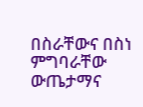በስራቸውና በስነ ምግባራቸው ውጤታማና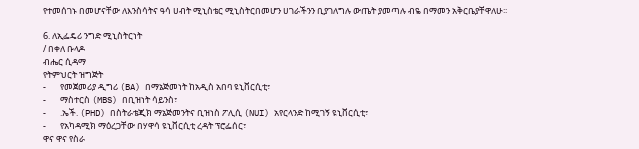የተመሰገኑ በመሆናቸው ለእንስሳትና ዓሳ ሀብት ሚኒስቴር ሚኒስትርበመሆን ሀገራችንን ቢያገለግሉ ውጤት ያመጣሉ ብዬ በማመን አቅርቤያቸዋለሁ፡፡

6. ለኢፌዴሪ ንግድ ሚኒስትርነት
/ በቀለ ቡላዶ
ብሔር ሲዳማ
የትምህርት ዝግጅት
-       የመጀመሪያ ዲግሪ (BA) በማኔጅመነት ከአዲስ አበባ ዩኒቨርሲቲ፣
-       ማስተርስ (MBS) በቢዝነት ሳይንስ፣
-       .ኤች. (PHD) በስትራቴጂክ ማኔጅመንትና ቢዝነስ ፖሊሲ (NUI) አየርላንድ ከሚገኝ ዩኒቨርሲቲ፣
-       የአካዳሚክ ማዕረጋቸው በሃዋሳ ዩኒቨርሲቲ ረዳት ፕሮፌሰር፣
ዋና ዋና የስራ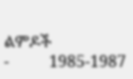ልምዶች
-          1985-1987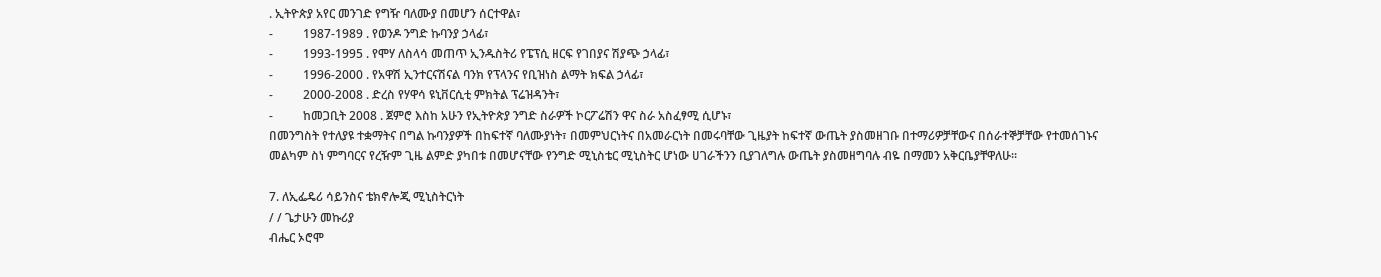. ኢትዮጵያ አየር መንገድ የግዥ ባለሙያ በመሆን ሰርተዋል፣
-          1987-1989 . የወንዶ ንግድ ኩባንያ ኃላፊ፣
-          1993-1995 . የሞሃ ለስላሳ መጠጥ ኢንዱስትሪ የፔፕሲ ዘርፍ የገበያና ሽያጭ ኃላፊ፣
-          1996-2000 . የአዋሽ ኢንተርናሽናል ባንክ የፕላንና የቢዝነስ ልማት ክፍል ኃላፊ፣
-          2000-2008 . ድረስ የሃዋሳ ዩኒቨርሲቲ ምክትል ፕሬዝዳንት፣
-          ከመጋቢት 2008 . ጀምሮ እስከ አሁን የኢትዮጵያ ንግድ ስራዎች ኮርፖሬሽን ዋና ስራ አስፈፃሚ ሲሆኑ፣
በመንግስት የተለያዩ ተቋማትና በግል ኩባንያዎች በከፍተኛ ባለሙያነት፣ በመምህርነትና በአመራርነት በመሩባቸው ጊዜያት ከፍተኛ ውጤት ያስመዘገቡ በተማሪዎቻቸውና በሰራተኞቻቸው የተመሰገኑና መልካም ስነ ምግባርና የረዥም ጊዜ ልምድ ያካበቱ በመሆናቸው የንግድ ሚኒስቴር ሚኒስትር ሆነው ሀገራችንን ቢያገለግሉ ውጤት ያስመዘግባሉ ብዬ በማመን አቅርቤያቸዋለሁ፡፡

7. ለኢፌዴሪ ሳይንስና ቴክኖሎጂ ሚኒስትርነት
/ / ጌታሁን መኩሪያ
ብሔር ኦሮሞ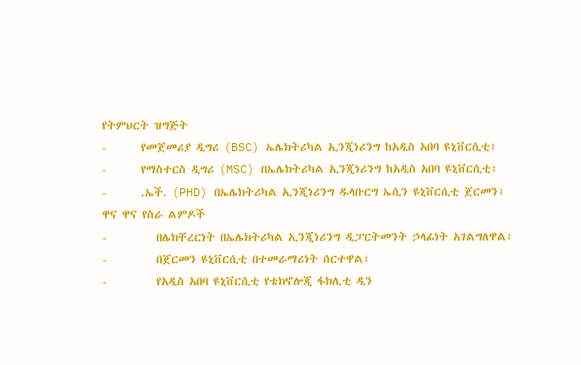የትምህርት ዝግጅት
-       የመጀመሪያ ዲግሪ (BSC) ኤሌክትሪካል ኢንጂነሪንግ ከአዲስ አበባ ዩኒቨርሲቲ፣
-       የማስተርስ ዲግሪ (MSC) በኤሌክትሪካል ኢንጂነሪንግ ከአዲስ አበባ ዩኒቨርሲቲ፣
-       .ኤች. (PHD) በኤሌክትሪካል ኢንጂነሪንግ ዱላቡርግ ኤሲን ዩኒቨርሲቲ ጀርመን፣
ዋና ዋና የስራ ልምዶች
-          በሌክቸረርነት በኤሌክትሪካል ኢንጂነሪንግ ዲፓርትመንት ኃላፊነት አገልግለዋል፣
-          በጀርመን ዩኒቨርሲቲ በተመራማሪነት ሰርተዋል፣
-          የአዲስ አበባ ዩኒቨርሲቲ የቴክኖሎጂ ፋክሊቲ ዲን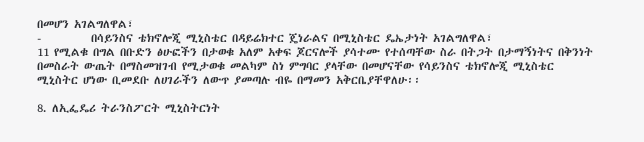በመሆን አገልግለዋል፣
-          በሳይንስና ቴክኖሎጂ ሚኒስቴር በዳይሬክተር ጄነራልና በሚኒስቴር ዴኤታነት አገልግለዋል፣
11 የሚልቁ በግል በቡድን ፅሁፎችን በታወቁ አለም አቀፍ ጆርናሎች ያሳተሙ የተሰጣቸው ስራ በትጋት በታማኝነትና በቅንነት በመስራት ውጤት በማስመዝገብ የሚታወቁ መልካም ስነ ምግባር ያላቸው በመሆናቸው የሳይንስና ቴክኖሎጂ ሚኒስቴር ሚኒስትር ሆነው ቢመደቡ ለሀገራችን ለውጥ ያመጣሉ ብዬ በማመን አቅርቤያቸዋለሁ፡፡

8. ለኢፌዴሪ ትራንስፖርት ሚኒስትርነት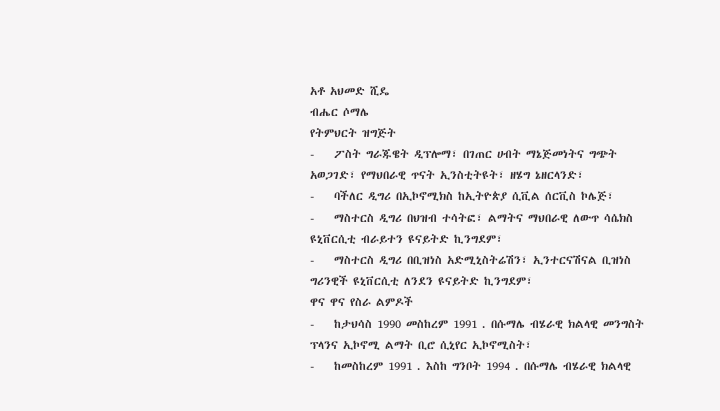አቶ አህመድ ሺዴ
ብሔር ሶማሌ
የትምህርት ዝግጅት
-    ፖስት ግራጁዌት ዲፕሎማ፣ በገጠር ሀብት ማኔጅመነትና ግጭት አወጋገድ፣ የማህበራዊ ጥናት ኢንስቲትዩት፣ ዘሄግ ኔዘርላንድ፣
-    ባችለር ዲግሪ በኢኮኖሚክስ ከኢትዮጵያ ሲቪል ሰርቪስ ኮሌጅ፣
-    ማስተርስ ዲግሪ በህዝብ ተሳትፎ፣ ልማትና ማህበራዊ ለውጥ ሳሴክስ ዩኒቨርሲቲ ብራይተን ዩናይትድ ኪንግደም፣
-    ማስተርስ ዲግሪ በቢዝነስ አድሚኒስትሬሽን፣ ኢንተርናሽናል ቢዝነስ ግሪንዊች ዩኒቨርሲቲ ለንደን ዩናይትድ ኪንግደም፣
ዋና ዋና የስራ ልምዶች
-    ከታህሳስ 1990 መስከረም 1991 . በሱማሌ ብሄራዊ ክልላዊ መንግስት ፕላንና ኢኮኖሚ ልማት ቢሮ ሲኒየር ኢኮኖሚስት፣
-    ከመስከረም 1991 . እስከ ግንቦት 1994 . በሱማሌ ብሄራዊ ክልላዊ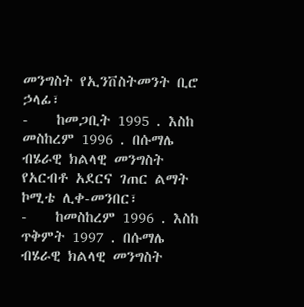መንግስት የኢንቨስትመንት ቢሮ ኃላፊ፣
-    ከመጋቢት 1995 . እስከ መስከረም 1996 . በሱማሌ ብሄራዊ ክልላዊ መንግስት የአርብቶ አደርና ገጠር ልማት ኮሚቴ ሊቀ-መንበር፣
-    ከመስከረም 1996 . እስከ ጥቅምት 1997 . በሱማሌ ብሄራዊ ክልላዊ መንግስት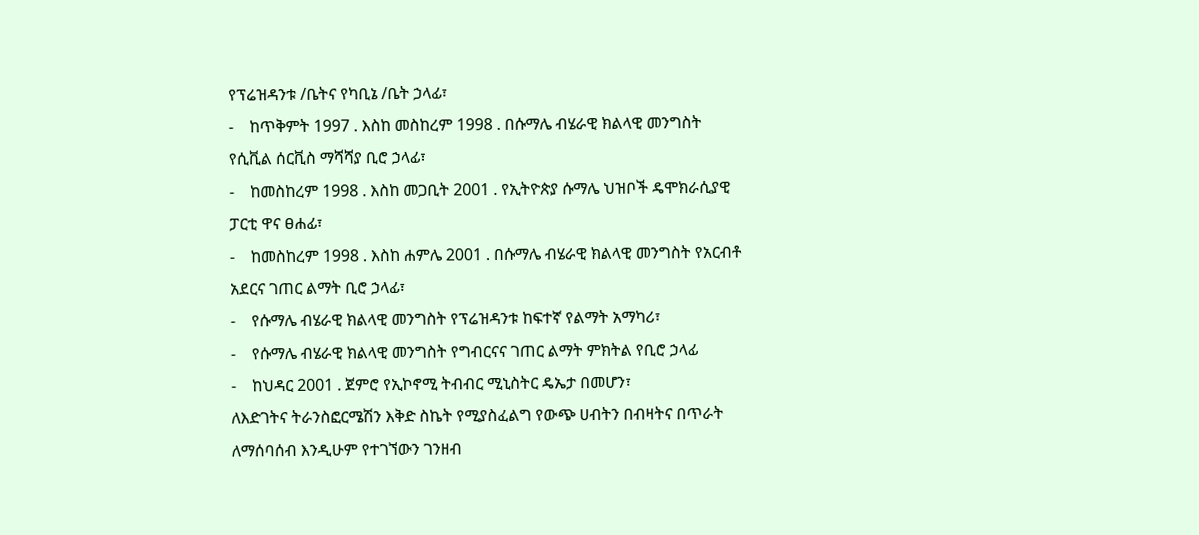የፕሬዝዳንቱ /ቤትና የካቢኔ /ቤት ኃላፊ፣
-    ከጥቅምት 1997 . እስከ መስከረም 1998 . በሱማሌ ብሄራዊ ክልላዊ መንግስት የሲቪል ሰርቪስ ማሻሻያ ቢሮ ኃላፊ፣
-    ከመስከረም 1998 . እስከ መጋቢት 2001 . የኢትዮጵያ ሱማሌ ህዝቦች ዴሞክራሲያዊ ፓርቲ ዋና ፀሐፊ፣
-    ከመስከረም 1998 . እስከ ሐምሌ 2001 . በሱማሌ ብሄራዊ ክልላዊ መንግስት የአርብቶ አደርና ገጠር ልማት ቢሮ ኃላፊ፣
-    የሱማሌ ብሄራዊ ክልላዊ መንግስት የፕሬዝዳንቱ ከፍተኛ የልማት አማካሪ፣
-    የሱማሌ ብሄራዊ ክልላዊ መንግስት የግብርናና ገጠር ልማት ምክትል የቢሮ ኃላፊ
-    ከህዳር 2001 . ጀምሮ የኢኮኖሚ ትብብር ሚኒስትር ዴኤታ በመሆን፣
ለእድገትና ትራንስፎርሜሽን እቅድ ስኬት የሚያስፈልግ የውጭ ሀብትን በብዛትና በጥራት ለማሰባሰብ እንዲሁም የተገኘውን ገንዘብ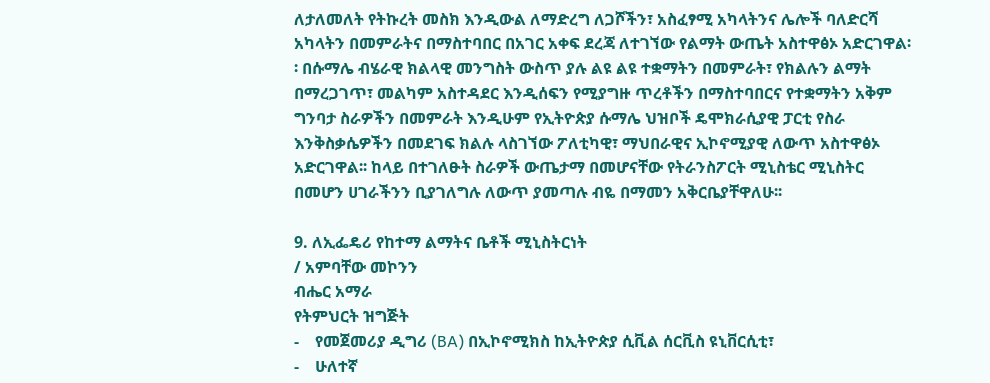ለታለመለት የትኩረት መስክ እንዲውል ለማድረግ ለጋሾችን፣ አስፈፃሚ አካላትንና ሌሎች ባለድርሻ አካላትን በመምራትና በማስተባበር በአገር አቀፍ ደረጃ ለተገኘው የልማት ውጤት አስተዋፅኦ አድርገዋል፡፡ በሱማሌ ብሄራዊ ክልላዊ መንግስት ውስጥ ያሉ ልዩ ልዩ ተቋማትን በመምራት፣ የክልሉን ልማት በማረጋገጥ፣ መልካም አስተዳደር እንዲሰፍን የሚያግዙ ጥረቶችን በማስተባበርና የተቋማትን አቅም ግንባታ ስራዎችን በመምራት እንዲሁም የኢትዮጵያ ሱማሌ ህዝቦች ዴሞክራሲያዊ ፓርቲ የስራ እንቅስቃሴዎችን በመደገፍ ክልሉ ላስገኘው ፖለቲካዊ፣ ማህበራዊና ኢኮኖሚያዊ ለውጥ አስተዋፅኦ አድርገዋል፡፡ ከላይ በተገለፁት ስራዎች ውጤታማ በመሆናቸው የትራንስፖርት ሚኒስቴር ሚኒስትር በመሆን ሀገራችንን ቢያገለግሉ ለውጥ ያመጣሉ ብዬ በማመን አቅርቤያቸዋለሁ፡፡

9. ለኢፌዴሪ የከተማ ልማትና ቤቶች ሚኒስትርነት
/ አምባቸው መኮንን
ብሔር አማራ
የትምህርት ዝግጅት
-    የመጀመሪያ ዲግሪ (BA) በኢኮኖሚክስ ከኢትዮጵያ ሲቪል ሰርቪስ ዩኒቨርሲቲ፣
-    ሁለተኛ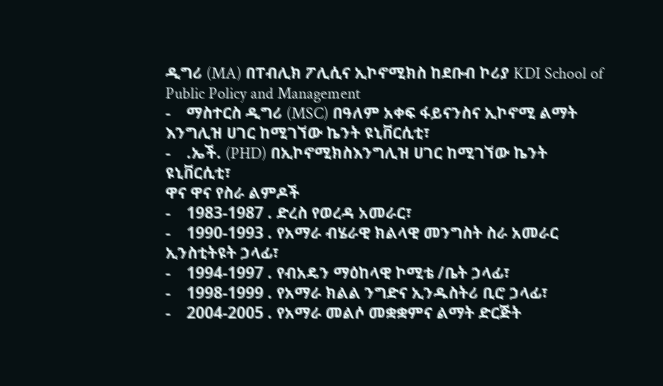ዲግሪ (MA) በፐብሊክ ፖሊሲና ኢኮኖሚክስ ከደቡብ ኮሪያ KDI School of Public Policy and Management
-    ማስተርስ ዲግሪ (MSC) በዓለም አቀፍ ፋይናንስና ኢኮኖሚ ልማት እንግሊዝ ሀገር ከሚገኘው ኬንት ዩኒቨርሲቲ፣
-    .ኤች. (PHD) በኢኮኖሚክስእንግሊዝ ሀገር ከሚገኘው ኬንት ዩኒቨርሲቲ፣
ዋና ዋና የስራ ልምዶች
-    1983-1987 . ድረስ የወረዳ አመራር፣
-    1990-1993 . የአማራ ብሄራዊ ክልላዊ መንግስት ስራ አመራር ኢንስቲትዩት ኃላፊ፣
-    1994-1997 . የብአዴን ማዕከላዊ ኮሚቴ /ቤት ኃላፊ፣
-    1998-1999 . የአማራ ክልል ንግድና ኢንዱስትሪ ቢሮ ኃላፊ፣
-    2004-2005 . የአማራ መልሶ መቋቋምና ልማት ድርጅት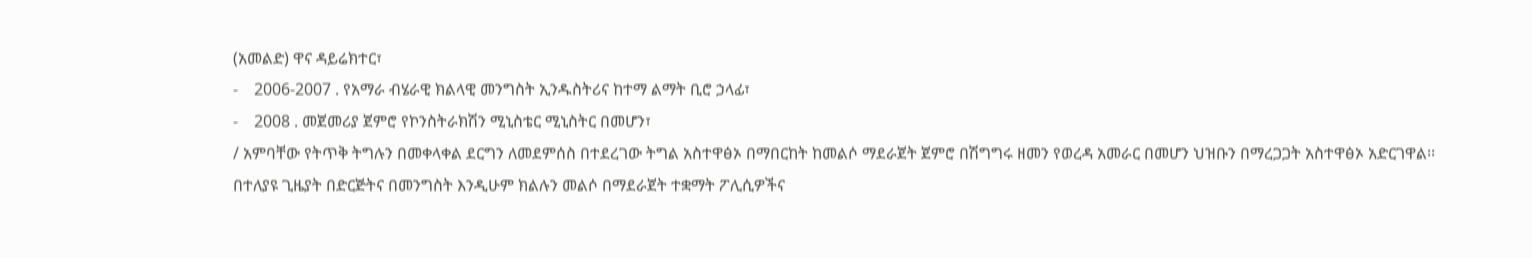(አመልድ) ዋና ዳይሬክተር፣
-    2006-2007 . የአማራ ብሄራዊ ክልላዊ መንግስት ኢንዱስትሪና ከተማ ልማት ቢሮ ኃላፊ፣
-    2008 . መጀመሪያ ጀምሮ የኮንስትራክሽን ሚኒስቴር ሚኒስትር በመሆን፣
/ አምባቸው የትጥቅ ትግሉን በመቀላቀል ደርግን ለመደምሰስ በተደረገው ትግል አስተዋፅኦ በማበርከት ከመልሶ ማደራጀት ጀምሮ በሽግግሩ ዘመን የወረዳ አመራር በመሆን ህዝቡን በማረጋጋት አስተዋፅኦ አድርገዋል፡፡ በተለያዩ ጊዜያት በድርጅትና በመንግስት እንዲሁም ክልሉን መልሶ በማደራጀት ተቋማት ፖሊሲዎችና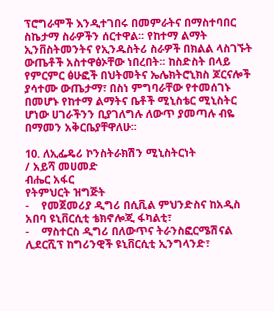ፕሮግራሞች እንዲተገበሩ በመምራትና በማስተባበር ስኬታማ ስራዎችን ሰርተዋል፡፡ የከተማ ልማት ኢንቨስትመንትና የኢንዱስትሪ ስራዎች በክልል ላስገኙት ውጤቶች አስተዋፅኦቸው ነበረበት፡፡ ከስድስት በላይ የምርምር ፅሁፎች በህትመትና ኤሌክትሮኒክስ ጆርናሎች ያሳተሙ ውጤታማ፣ በስነ ምግባራቸው የተመሰገኑ በመሆኑ የከተማ ልማትና ቤቶች ሚኒስቴር ሚኒስትር ሆነው ሀገራችንን ቢያገለግሉ ለውጥ ያመጣሉ ብዬ በማመን አቅርቤያቸዋለሁ፡፡

10. ለኢፌዴሪ ኮንስትራክሽን ሚኒስትርነት
/ አይሻ መሀመድ
ብሔር አፋር
የትምህርት ዝግጅት
-    የመጀመሪያ ዲግሪ በሲቪል ምህንድስና ከአዲስ አበባ ዩኒቨርሲቲ ቴክኖሎጂ ፋካልቲ፣
-    ማስተርስ ዲግሪ በለውጥና ትራንስፎርሜሽናል ሊደርሺፕ ከግሪንዊች ዩኒቨርሲቲ ኢንግላንድ፣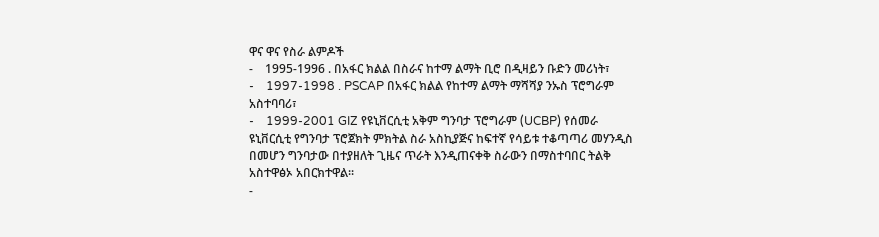ዋና ዋና የስራ ልምዶች
-    1995-1996 . በአፋር ክልል በስራና ከተማ ልማት ቢሮ በዲዛይን ቡድን መሪነት፣
-    1997-1998 . PSCAP በአፋር ክልል የከተማ ልማት ማሻሻያ ንኡስ ፕሮግራም አስተባባሪ፣
-    1999-2001 GIZ የዩኒቨርሲቲ አቅም ግንባታ ፕሮግራም (UCBP) የሰመራ ዩኒቨርሲቲ የግንባታ ፕሮጀክት ምክትል ስራ አስኪያጅና ከፍተኛ የሳይቱ ተቆጣጣሪ መሃንዲስ በመሆን ግንባታው በተያዘለት ጊዜና ጥራት እንዲጠናቀቅ ስራውን በማስተባበር ትልቅ አስተዋፅኦ አበርክተዋል፡፡
-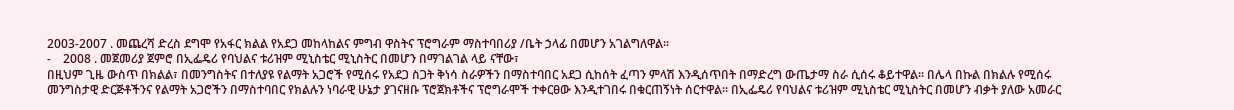2003-2007 . መጨረሻ ድረስ ደግሞ የአፋር ክልል የአደጋ መከላከልና ምግብ ዋስትና ፕሮግራም ማስተባበሪያ /ቤት ኃላፊ በመሆን አገልግለዋል፡፡
-    2008 . መጀመሪያ ጀምሮ በኢፌዴሪ የባህልና ቱሪዝም ሚኒስቴር ሚኒስትር በመሆን በማገልገል ላይ ናቸው፣
በዚህም ጊዜ ውስጥ በክልል፣ በመንግስትና በተለያዩ የልማት አጋሮች የሚሰሩ የአደጋ ስጋት ቅነሳ ስራዎችን በማስተባበር አደጋ ሲከሰት ፈጣን ምላሽ እንዲሰጥበት በማድረግ ውጤታማ ስራ ሲሰሩ ቆይተዋል፡፡ በሌላ በኩል በክልሉ የሚሰሩ መንግስታዊ ድርጅቶችንና የልማት አጋሮችን በማስተባበር የክልሉን ነባራዊ ሁኔታ ያገናዘቡ ፕሮጀክቶችና ፕሮግራሞች ተቀርፀው እንዲተገበሩ በቁርጠኝነት ሰርተዋል፡፡ በኢፌዴሪ የባህልና ቱሪዝም ሚኒስቴር ሚኒስትር በመሆን ብቃት ያለው አመራር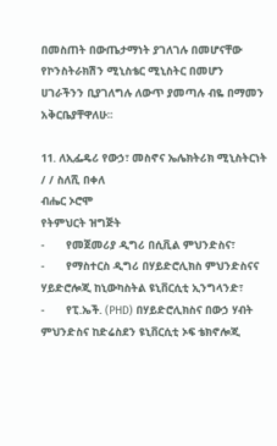በመስጠት በውጤታማነት ያገለገሉ በመሆናቸው የኮንስትራክሽን ሚኒስቴር ሚኒስትር በመሆን ሀገራችንን ቢያገለግሉ ለውጥ ያመጣሉ ብዬ በማመን አቅርቤያቸዋለሁ፡፡

11. ለኢፌዴሪ የውኃ፣ መስኖና ኤሌክትሪክ ሚኒስትርነት
/ / ስለሺ በቀለ
ብሔር ኦሮሞ
የትምህርት ዝግጅት
-       የመጀመሪያ ዲግሪ በሲቪል ምህንድስና፣
-       የማስተርስ ዲግሪ በሃይድሮሊክስ ምህንድስናና ሃይድሮሎጂ ከኒውካስትል ዩኒቨርሲቲ ኢንግላንድ፣
-       የፒ.ኤች. (PHD) በሃይድሮሊክስና በውኃ ሃብት ምህንድስና ከድሬስደን ዩኒቨርሲቲ ኦፍ ቴክኖሎጂ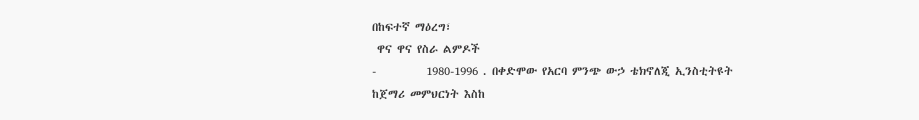በከፍተኛ ማዕረግ፣
 ዋና ዋና የስራ ልምዶች
-          1980-1996 . በቀድሞው የአርባ ምንጭ ውኃ ቴክኖለጂ ኢንስቲትዩት ከጀማሪ መምህርነት እስከ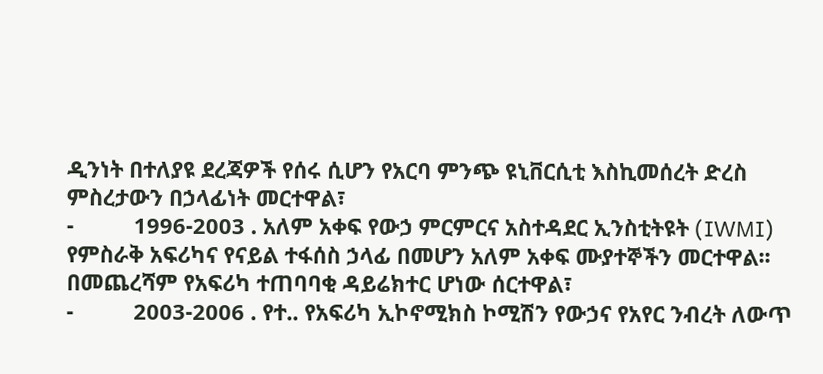ዲንነት በተለያዩ ደረጃዎች የሰሩ ሲሆን የአርባ ምንጭ ዩኒቨርሲቲ እስኪመሰረት ድረስ ምስረታውን በኃላፊነት መርተዋል፣
-          1996-2003 . አለም አቀፍ የውኃ ምርምርና አስተዳደር ኢንስቲትዩት (IWMI) የምስራቅ አፍሪካና የናይል ተፋሰስ ኃላፊ በመሆን አለም አቀፍ ሙያተኞችን መርተዋል፡፡ በመጨረሻም የአፍሪካ ተጠባባቂ ዳይሬክተር ሆነው ሰርተዋል፣
-          2003-2006 . የተ.. የአፍሪካ ኢኮኖሚክስ ኮሚሽን የውኃና የአየር ንብረት ለውጥ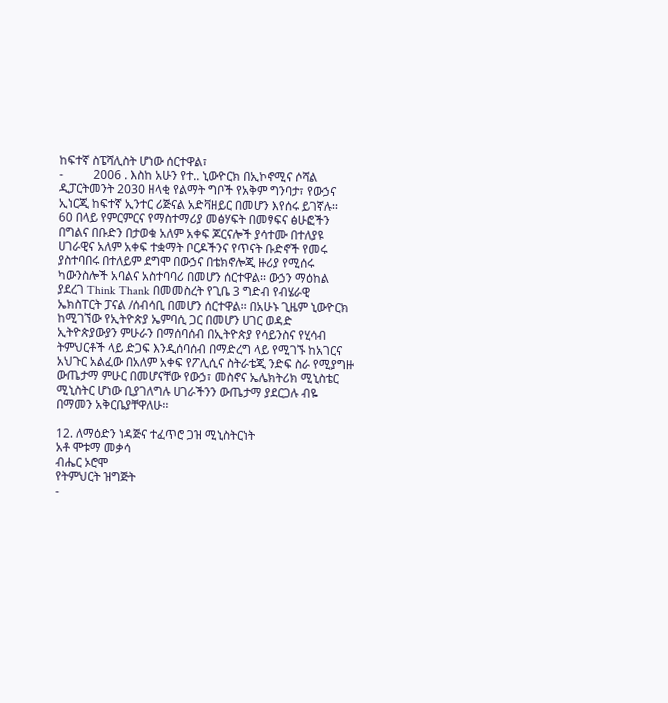ከፍተኛ ስፔሻሊስት ሆነው ሰርተዋል፣
-          2006 . እስከ አሁን የተ.. ኒውዮርክ በኢኮኖሚና ሶሻል ዲፓርትመንት 2030 ዘላቂ የልማት ግቦች የአቅም ግንባታ፣ የውኃና ኢነርጂ ከፍተኛ ኢንተር ሪጅናል አድቫዘይር በመሆን እየሰሩ ይገኛሉ፡፡
60 በላይ የምርምርና የማስተማሪያ መፅሃፍት በመፃፍና ፅሁፎችን በግልና በቡድን በታወቁ አለም አቀፍ ጆርናሎች ያሳተሙ በተለያዩ ሀገራዊና አለም አቀፍ ተቋማት ቦርዶችንና የጥናት ቡድኖች የመሩ ያስተባበሩ በተለይም ደግሞ በውኃና በቴክኖሎጂ ዙሪያ የሚሰሩ ካውንስሎች አባልና አስተባባሪ በመሆን ሰርተዋል፡፡ ውኃን ማዕከል ያደረገ Think Thank በመመስረት የጊቤ 3 ግድብ የብሄራዊ ኤክስፐርት ፓናል /ሰብሳቢ በመሆን ሰርተዋል፡፡ በአሁኑ ጊዜም ኒውዮርክ ከሚገኘው የኢትዮጵያ ኤምባሲ ጋር በመሆን ሀገር ወዳድ ኢትዮጵያውያን ምሁራን በማሰባሰብ በኢትዮጵያ የሳይንስና የሂሳብ ትምህርቶች ላይ ድጋፍ እንዲሰባሰብ በማድረግ ላይ የሚገኙ ከአገርና አህጉር አልፈው በአለም አቀፍ የፖሊሲና ስትራቴጂ ንድፍ ስራ የሚያግዙ ውጤታማ ምሁር በመሆናቸው የውኃ፣ መስኖና ኤሌክትሪክ ሚኒስቴር ሚኒስትር ሆነው ቢያገለግሉ ሀገራችንን ውጤታማ ያደርጋሉ ብዬ በማመን አቅርቤያቸዋለሁ፡፡

12. ለማዕድን ነዳጅና ተፈጥሮ ጋዝ ሚኒስትርነት
አቶ ሞቱማ መቃሳ
ብሔር ኦሮሞ
የትምህርት ዝግጅት
-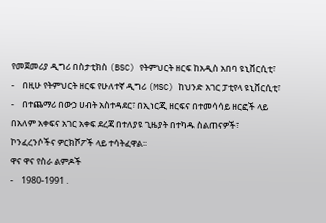የመጀመሪያ ዲግሪ በስታቲክስ (BSC) የትምህርት ዘርፍ ከአዲስ አበባ ዩኒቨርሲቲ፣
-    በዚሁ የትምህርት ዘርፍ የሁለተኛ ዲግሪ (MSC) ከህንድ አገር ፓቲየላ ዩኒቨርሲቲ፣
-    በተጨማሪ በውኃ ሀብት አስተዳደር፣ በኢነርጂ ዘርፍና በተመሳሳይ ዘርፎች ላይ በአለም አቀፍና አገር አቀፍ ደረጃ በተለያዩ ጊዜያት በተካዱ ስልጠናዎች፣ ኮንፈረንሶችና ዎርክሾፖች ላይ ተሳትፈዋል፡፡
ዋና ዋና የስራ ልምዶች
-    1980-1991 .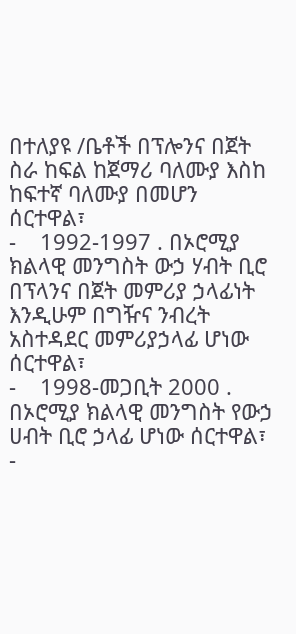በተለያዩ /ቤቶች በፕሎንና በጀት ስራ ከፍል ከጀማሪ ባለሙያ እስከ ከፍተኛ ባለሙያ በመሆን ሰርተዋል፣
-    1992-1997 . በኦሮሚያ ክልላዊ መንግስት ውኃ ሃብት ቢሮ በፕላንና በጀት መምሪያ ኃላፊነት እንዲሁም በግዥና ንብረት አስተዳደር መምሪያኃላፊ ሆነው ሰርተዋል፣
-    1998-መጋቢት 2000 . በኦሮሚያ ክልላዊ መንግስት የውኃ ሀብት ቢሮ ኃላፊ ሆነው ሰርተዋል፣
-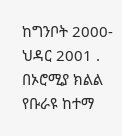ከግንቦት 2000-ህዳር 2001 . በኦሮሚያ ክልል የቡራዩ ከተማ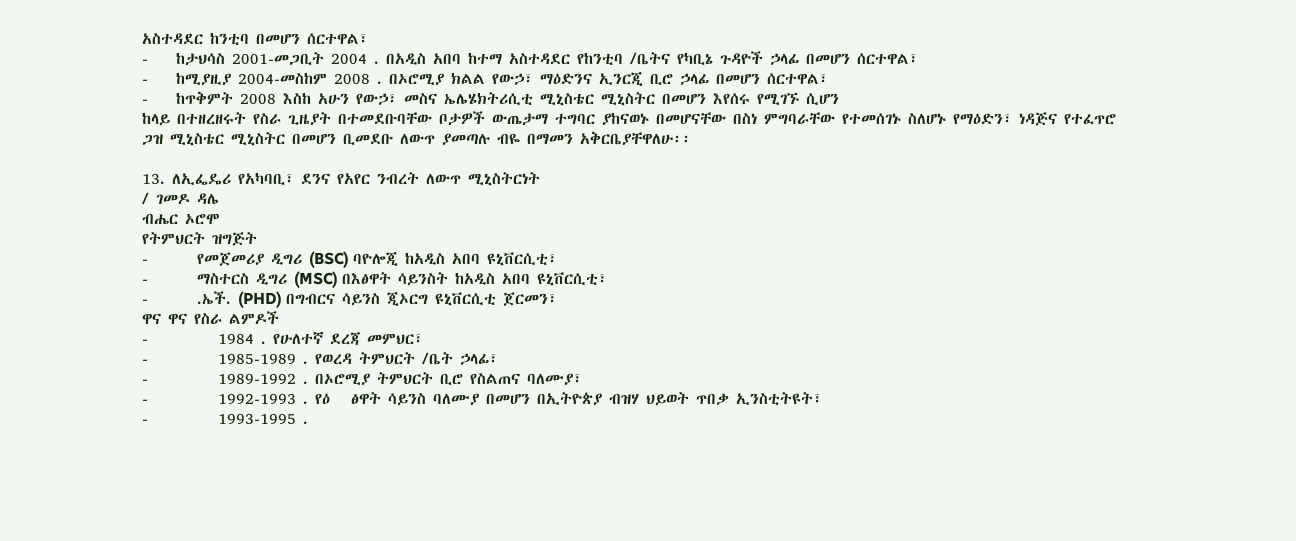አስተዳደር ከንቲባ በመሆን ሰርተዋል፣
-    ከታህሳስ 2001-መጋቢት 2004 . በአዲስ አበባ ከተማ አስተዳደር የከንቲባ /ቤትና የካቢኔ ጉዳዮች ኃላፊ በመሆን ሰርተዋል፣
-    ከሚያዚያ 2004-መስከም 2008 . በኦሮሚያ ክልል የውኃ፣ ማዕድንና ኢንርጂ ቢሮ ኃላፊ በመሆን ሰርተዋል፣
-    ከጥቅምት 2008 እስከ አሁን የውኃ፣ መስና ኤሌሄክትሪሲቲ ሚኒስቴር ሚኒስትር በመሆን እየሰሩ የሚገኙ ሲሆን
ከላይ በተዘረዘሩት የስራ ጊዜያት በተመደቡባቸው ቦታዎች ውጤታማ ተግባር ያከናወኑ በመሆናቸው በስነ ምግባራቸው የተመሰገኑ ስለሆኑ የማዕድን፣ ነዳጅና የተፈጥሮ ጋዝ ሚኒስቴር ሚኒስትር በመሆን ቢመደቡ ለውጥ ያመጣሉ ብዬ በማመን አቅርቤያቸዋለሁ፡፡

13. ለኢፌዴሪ የአካባቢ፣ ደንና የአየር ንብረት ለውጥ ሚኒስትርነት
/ ገመዶ ዳሌ
ብሔር ኦሮሞ
የትምህርት ዝግጅት
-       የመጀመሪያ ዲግሪ (BSC) ባዮሎጂ ከአዲስ አበባ ዩኒቨርሲቲ፣
-       ማስተርስ ዲግሪ (MSC) በእፅዋት ሳይንስት ከአዲስ አበባ ዩኒቨርሲቲ፣
-       .ኤች. (PHD) በግብርና ሳይንስ ጂኦርግ ዩኒቨርሲቲ ጀርመን፣
ዋና ዋና የስራ ልምዶች
-          1984 . የሁለተኛ ደረጃ መምህር፣
-          1985-1989 . የወረዳ ትምህርት /ቤት ኃላፊ፣
-          1989-1992 . በኦሮሚያ ትምህርት ቢሮ የስልጠና ባለሙያ፣
-          1992-1993 . የዕ   ፅዋት ሳይንስ ባለሙያ በመሆን በኢትዮጵያ ብዝሃ ህይወት ጥበቃ ኢንስቲትዩት፣
-          1993-1995 .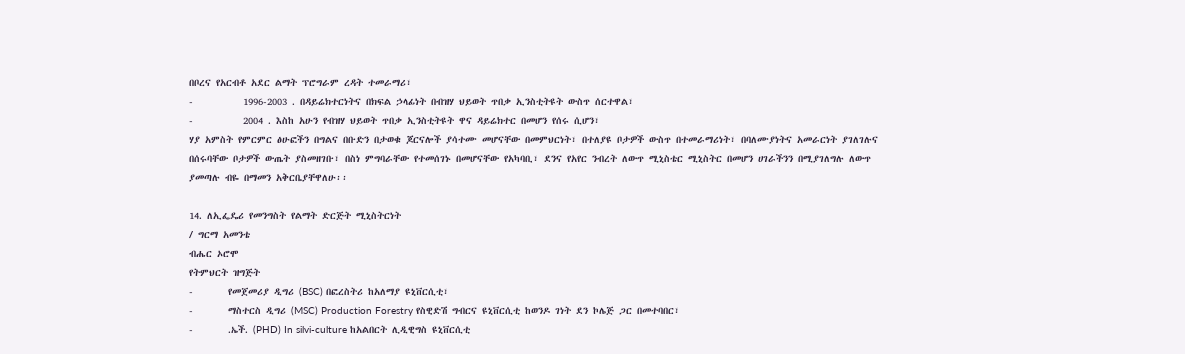በቦረና የአርብቶ አደር ልማት ፕሮግራም ረዳት ተመራማሪ፣
-          1996-2003 . በዳይሬክተርነትና በክፍል ኃላፊነት በብዝሃ ህይወት ጥበቃ ኢንስቲትዩት ውስጥ ሰርተዋል፣
-          2004 . እስከ አሁን የብዝሃ ህይወት ጥበቃ ኢንስቲትዩት ዋና ዳይሬክተር በመሆን የሰሩ ሲሆን፣
ሃያ አምስት የምርምር ፅሁፎችን በግልና በቡድን በታወቁ ጆርናሎች ያሳተሙ መሆናቸው በመምህርነት፣ በተለያዩ ቦታዎች ውስጥ በተመራማሪነት፣ በባለሙያነትና አመራርነት ያገለገሉና በሰሩባቸው ቦታዎች ውጤት ያስመዘገቡ፣ በስነ ምግባራቸው የተመሰገኑ በመሆናቸው የአካባቢ፣ ደንና የአየር ንብረት ለውጥ ሚኒስቴር ሚኒስትር በመሆን ሀገራችንን በሚያገለግሉ ለውጥ ያመጣሉ ብዬ በማመን አቅርቤያቸዋለሁ፡፡

14. ለኢፌዴሪ የመንግስት የልማት ድርጅት ሚኒስትርነት
/ ግርማ አመንቴ
ብሔር ኦሮሞ
የትምህርት ዝግጅት
-       የመጀመሪያ ዲግሪ (BSC) በፎረስትሪ ከአለማያ ዩኒቨርሲቲ፣
-       ማስተርስ ዲግሪ (MSC) Production Forestry የስዊድሽ ግብርና ዩኒቨርሲቲ ከወንዶ ገነት ደን ኮሌጅ ጋር በመተባበር፣
-       .ኤች. (PHD) In silvi-culture ከአልበርት ሊዲዊግስ ዩኒቨርሲቲ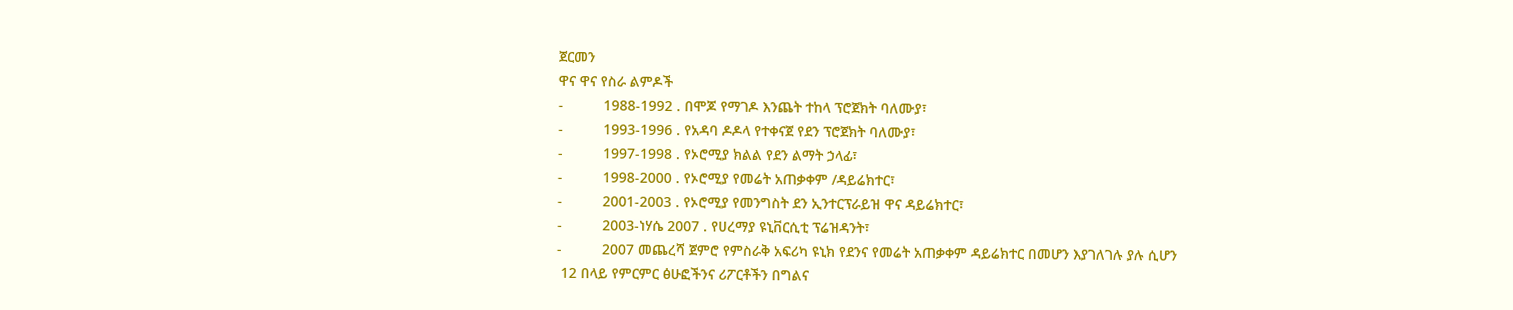ጀርመን
ዋና ዋና የስራ ልምዶች
-          1988-1992 . በሞጆ የማገዶ እንጨት ተከላ ፕሮጀክት ባለሙያ፣
-          1993-1996 . የአዳባ ዶዶላ የተቀናጀ የደን ፕሮጀክት ባለሙያ፣
-          1997-1998 . የኦሮሚያ ክልል የደን ልማት ኃላፊ፣
-          1998-2000 . የኦሮሚያ የመሬት አጠቃቀም /ዳይሬክተር፣
-          2001-2003 . የኦሮሚያ የመንግስት ደን ኢንተርፕራይዝ ዋና ዳይሬክተር፣
-          2003-ነሃሴ 2007 . የሀረማያ ዩኒቨርሲቲ ፕሬዝዳንት፣
-          2007 መጨረሻ ጀምሮ የምስራቅ አፍሪካ ዩኒክ የደንና የመሬት አጠቃቀም ዳይሬክተር በመሆን እያገለገሉ ያሉ ሲሆን
 12 በላይ የምርምር ፅሁፎችንና ሪፖርቶችን በግልና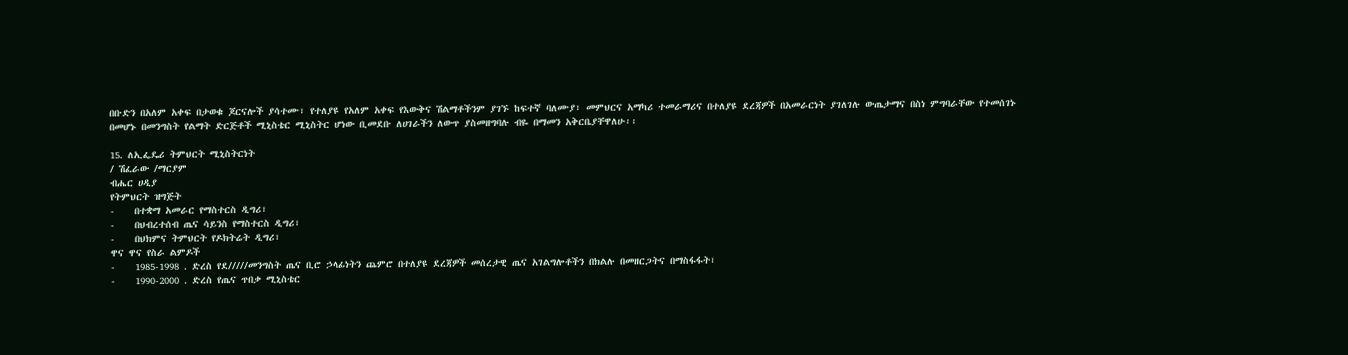በቡድን በአለም አቀፍ በታወቁ ጆርናሎች ያሳተሙ፣ የተለያዩ የአለም አቀፍ የእውቅና ሽልማቶችንም ያገኙ ከፍተኛ ባለሙያ፣ መምህርና አማካሪ ተመራማሪና በተለያዩ ደረጃዎች በአመራርነት ያገለገሉ ውጤታማና በስነ ምግባራቸው የተመሰገኑ በመሆኑ በመንግስት የልማት ድርጅቶች ሚኒስቴር ሚኒስትር ሆነው ቢመደቡ ለሀገራችን ለውጥ ያስመዘግባሉ ብዬ በማመን አቅርቤያቸዋለሁ፡፡

15. ለኢፌዴሪ ትምህርት ሚኒስትርነት
/ ሽፈራው /ማርያም
ብሔር ሀዲያ
የትምህርት ዝግጅት
-    በተቋማ አመራር የማስተርስ ዲግሪ፣
-    በህብረተሰብ ጤና ሳይንስ የማስተርስ ዲግሪ፣
-    በህክምና ትምህርት የዶክትሬት ዲግሪ፣
ዋና ዋና የስራ ልምዶች
-    1985-1998 . ድረስ የደ/////መንግስት ጤና ቢሮ ኃላፊነትን ጨምሮ በተለያዩ ደረጃዎች መሰረታዊ ጤና አገልግሎቶችን በክልሉ በመዘርጋትና በማስፋፋት፣
-    1990-2000 . ድረስ የጤና ጥበቃ ሚኒስቴር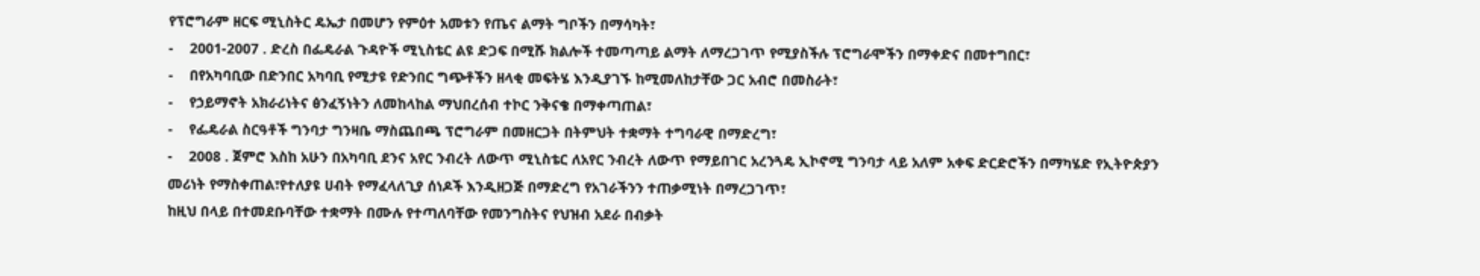የፕሮግራም ዘርፍ ሚኒስትር ዴኤታ በመሆን የምዕተ አመቱን የጤና ልማት ግቦችን በማሳካት፣
-    2001-2007 . ድረስ በፌዴራል ጉዳዮች ሚኒስቴር ልዩ ድጋፍ በሚሹ ክልሎች ተመጣጣይ ልማት ለማረጋገጥ የሚያስችሉ ፕሮግራሞችን በማቀድና በመተግበር፣
-    በየአካባቢው በድንበር አካባቢ የሚታዩ የድንበር ግጭቶችን ዘላቂ መፍትሄ እንዲያገኙ ከሚመለከታቸው ጋር አብሮ በመስራት፣
-    የኃይማኖት አክራሪነትና ፅንፈኝነትን ለመከላከል ማህበረሰብ ተኮር ንቅናቄ በማቀጣጠል፣
-    የፌዴራል ስርዓቶች ግንባታ ግንዛቤ ማስጨበጫ ፕሮግራም በመዘርጋት በትምህት ተቋማት ተግባራዊ በማድረግ፣
-    2008 . ጀምሮ እስከ አሁን በአካባቢ ደንና አየር ንብረት ለውጥ ሚኒስቴር ለአየር ንብረት ለውጥ የማይበገር አረንጓዴ ኢኮኖሚ ግንባታ ላይ አለም አቀፍ ድርድሮችን በማካሄድ የኢትዮጵያን መሪነት የማስቀጠል፣የተለያዩ ሀብት የማፈላለጊያ ሰነዶች እንዲዘጋጅ በማድረግ የአገራችንን ተጠቃሚነት በማረጋገጥ፣
ከዚህ በላይ በተመደቡባቸው ተቋማት በሙሉ የተጣለባቸው የመንግስትና የህዝብ አደራ በብቃት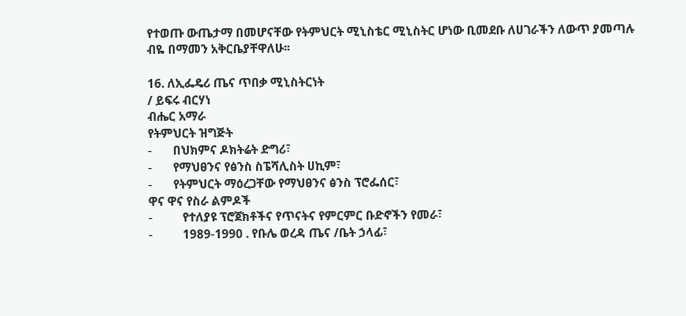የተወጡ ውጤታማ በመሆናቸው የትምህርት ሚኒስቴር ሚኒስትር ሆነው ቢመደቡ ለሀገራችን ለውጥ ያመጣሉ ብዬ በማመን አቅርቤያቸዋለሁ፡፡

16. ለኢፌዴሪ ጤና ጥበቃ ሚኒስትርነት
/ ይፍሩ ብርሃነ
ብሔር አማራ
የትምህርት ዝግጅት
-       በህክምና ዶክትሬት ድግሪ፣
-       የማህፀንና የፅንስ ስፔሻሊስት ሀኪም፣
-       የትምህርት ማዕረጋቸው የማህፀንና ፅንስ ፕሮፌሰር፣
ዋና ዋና የስራ ልምዶች
-          የተለያዩ ፕሮጀክቶችና የጥናትና የምርምር ቡድኖችን የመራ፣
-          1989-1990 . የቡሌ ወረዳ ጤና /ቤት ኃላፊ፣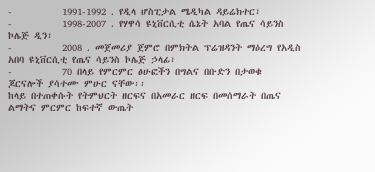-          1991-1992 . የዲላ ሆስፒታል ሜዲካል ዳይሬክተር፣
-          1998-2007 . የሃዋሳ ዩኒቨርሲቲ ሴኔት አባል የጤና ሳይንስ ኮሌጅ ዲን፣
-          2008 . መጀመሪያ ጀምሮ በምክትል ፕሬዝዳንት ማዕረግ የአዲስ አበባ ዩኒቨርሲቲ የጤና ሳይንስ ኮሌጅ ኃላፊ፣
-          70 በላይ የምርምር ፅሁፎችን በግልና በቡድን በታወቁ ጆርናሎች ያሳተሙ ምሁር ናቸው፡፡
ከላይ በተጠቀሱት የትምህርት ዘርፍና በአመራር ዘርፍ በመሰማራት በጤና ልማትና ምርምር ከፍተኛ ውጤት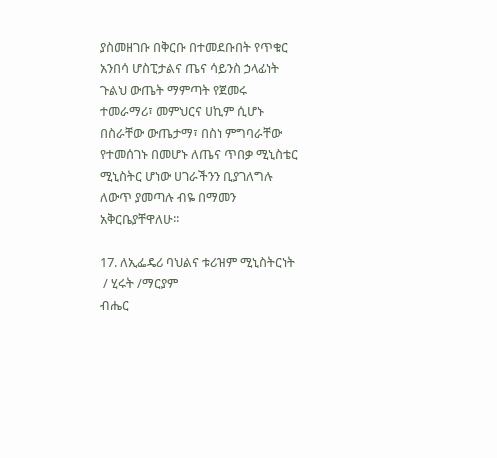ያስመዘገቡ በቅርቡ በተመደቡበት የጥቁር አንበሳ ሆስፒታልና ጤና ሳይንስ ኃላፊነት ጉልህ ውጤት ማምጣት የጀመሩ ተመራማሪ፣ መምህርና ሀኪም ሲሆኑ በስራቸው ውጤታማ፣ በስነ ምግባራቸው የተመሰገኑ በመሆኑ ለጤና ጥበቃ ሚኒስቴር ሚኒስትር ሆነው ሀገራችንን ቢያገለግሉ ለውጥ ያመጣሉ ብዬ በማመን አቅርቤያቸዋለሁ፡፡

17. ለኢፌዴሪ ባህልና ቱሪዝም ሚኒስትርነት
 / ሂሩት /ማርያም
ብሔር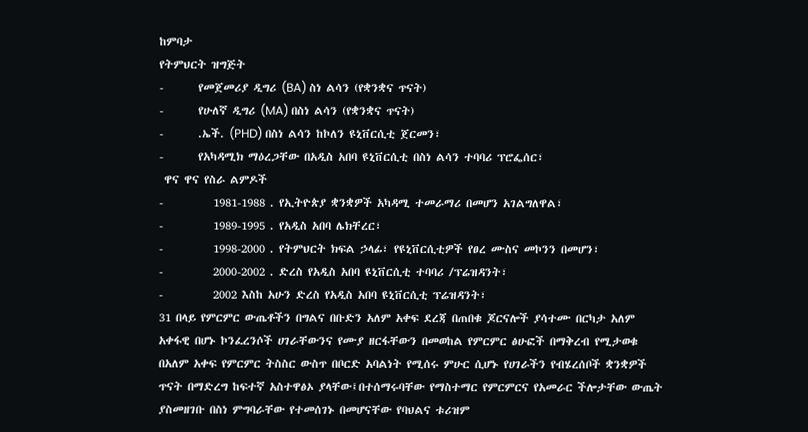ከምባታ
የትምህርት ዝግጅት
-       የመጀመሪያ ዲግሪ (BA) ስነ ልሳን (የቋንቋና ጥናት)
-       የሁለኛ ዲግሪ (MA) በስነ ልሳን (የቋንቋና ጥናት)
-       .ኤች. (PHD) በስነ ልሳን ከኮለን ዩኒቨርሲቲ ጀርመን፣
-       የአካዳሚክ ማዕረጋቸው በአዲስ አበባ ዩኒቨርሲቲ በስነ ልሳን ተባባሪ ፕሮፌሰር፣
 ዋና ዋና የስራ ልምዶች
-          1981-1988 . የኢትዮጵያ ቋንቋዎች አካዳሚ ተመራማሪ በመሆን አገልግለዋል፣
-          1989-1995 . የአዲስ አበባ ሌክቸረር፣
-          1998-2000 . የትምህርት ክፍል ኃላፊ፣ የዩኒቨርሲቲዎች የፀረ ሙስና መኮንን በመሆን፣
-          2000-2002 . ድረስ የአዲስ አበባ ዩኒቨርሲቲ ተባባሪ /ፕሬዝዳንት፣
-          2002 እስከ አሁን ድረስ የአዲስ አበባ ዩኒቨርሲቲ ፕሬዝዳንት፣
31 በላይ የምርምር ውጤቶችን በግልና በቡድን አለም አቀፍ ደረጃ በጠበቁ ጆርናሎች ያሳተሙ በርካታ አለም አቀፋዊ በሆኑ ኮንፈረንሶች ሀገራቸውንና የሙያ ዘርፋቸውን በመወከል የምርምር ፅሁፎች በማቅረብ የሚታወቁ በአለም አቀፍ የምርምር ትስስር ውስጥ በቦርድ አባልነት የሚሰሩ ምሁር ሲሆኑ የሀገራችን የብሄረሰቦች ቋንቋዎች ጥናት በማድረግ ከፍተኛ አስተዋፅኦ ያላቸው፤በተሰማሩባቸው የማስተማር የምርምርና የአመራር ችሎታቸው ውጤት ያስመዘገቡ በስነ ምግባራቸው የተመሰገኑ በመሆናቸው የባህልና ቱሪዝም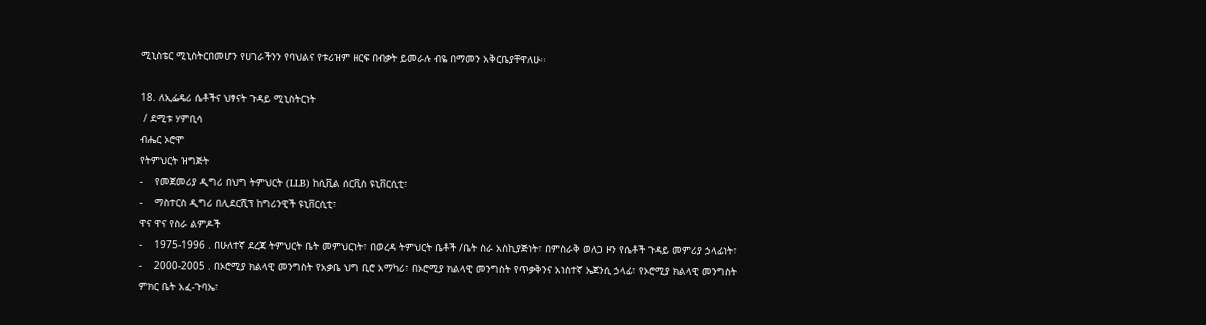ሚኒስቴር ሚኒስትርበመሆን የሀገራችንን የባህልና የቱሪዝም ዘርፍ በብቃት ይመራሉ ብዬ በማመን አቅርቤያቸዋለሁ፡፡

18. ለኢፌዴሪ ሴቶችና ህፃናት ጉዳይ ሚኒስትርነት
 / ደሚቱ ሃምቢሳ
ብሔር ኦሮሞ
የትምህርት ዝግጅት
-    የመጀመሪያ ዲግሪ በህግ ትምህርት (LLB) ከሲቪል ሰርቪስ ዩኒቨርሲቲ፣
-    ማስተርስ ዲግሪ በሊደርሺፕ ከግሪንዊች ዩኒቨርሲቲ፣
ዋና ዋና የስራ ልምዶች
-    1975-1996 . በሁለተኛ ደረጃ ትምህርት ቤት መምህርነት፣ በወረዳ ትምህርት ቤቶች /ቤት ስራ አስኪያጅነት፣ በምስራቅ ወለጋ ዞን የሴቶች ጉዳይ መምሪያ ኃላፊነት፣
-    2000-2005 . በኦሮሚያ ክልላዊ መንግስት የአቃቤ ህግ ቢሮ አማካሪ፣ በኦሮሚያ ክልላዊ መንግስት የጥቃቅንና አነስተኛ ኤጀንሲ ኃላፊ፣ የኦሮሚያ ክልላዊ መንግስት ምክር ቤት አፈ-ጉባኤ፣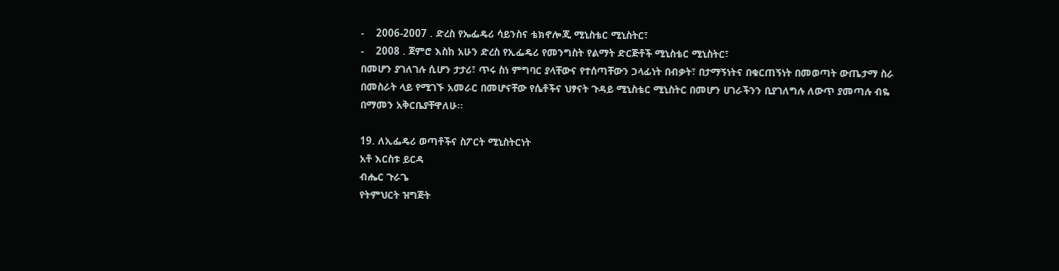-    2006-2007 . ድረስ የኤፌዴሪ ሳይንስና ቴክኖሎጂ ሚኒስቴር ሚኒስትር፣
-    2008 . ጀምሮ እስከ አሁን ድረስ የኢፌዴሪ የመንግስት የልማት ድርጅቶች ሚኒስቴር ሚኒስትር፣
በመሆን ያገለገሉ ሲሆን ታታሪ፣ ጥሩ ስነ ምግባር ያላቸውና የተሰጣቸውን ኃላፊነት በብቃት፣ በታማኝነትና በቁርጠኝነት በመወጣት ውጤታማ ስራ በመስራት ላይ የሚገኙ አመራር በመሆናቸው የሴቶችና ህፃናት ጉዳይ ሚኒስቴር ሚኒስትር በመሆን ሀገራችንን ቢያገለግሉ ለውጥ ያመጣሉ ብዬ በማመን አቅርቤያቸዋለሁ፡፡

19. ለኢፌዴሪ ወጣቶችና ስፖርት ሚኒስትርነት
አቶ እርስቱ ይርዳ
ብሔር ጉራጌ
የትምህርት ዝግጅት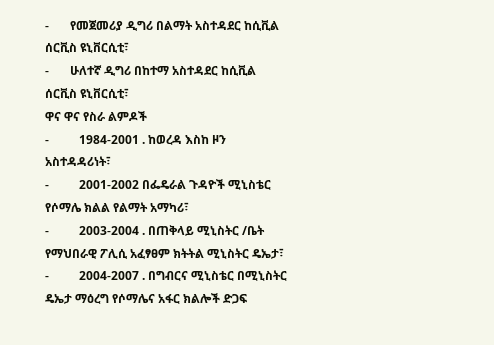-       የመጀመሪያ ዲግሪ በልማት አስተዳደር ከሲቪል ሰርቪስ ዩኒቨርሲቲ፣
-       ሁለተኛ ዲግሪ በከተማ አስተዳደር ከሲቪል ሰርቪስ ዩኒቨርሲቲ፣
ዋና ዋና የስራ ልምዶች
-          1984-2001 . ከወረዳ እስከ ዞን አስተዳዳሪነት፣
-          2001-2002 በፌዴራል ጉዳዮች ሚኒስቴር የሶማሌ ክልል የልማት አማካሪ፣
-          2003-2004 . በጠቅላይ ሚኒስትር /ቤት የማህበራዊ ፖሊሲ አፈፃፀም ክትትል ሚኒስትር ዴኤታ፣
-          2004-2007 . በግብርና ሚኒስቴር በሚኒስትር ዴኤታ ማዕረግ የሶማሌና አፋር ክልሎች ድጋፍ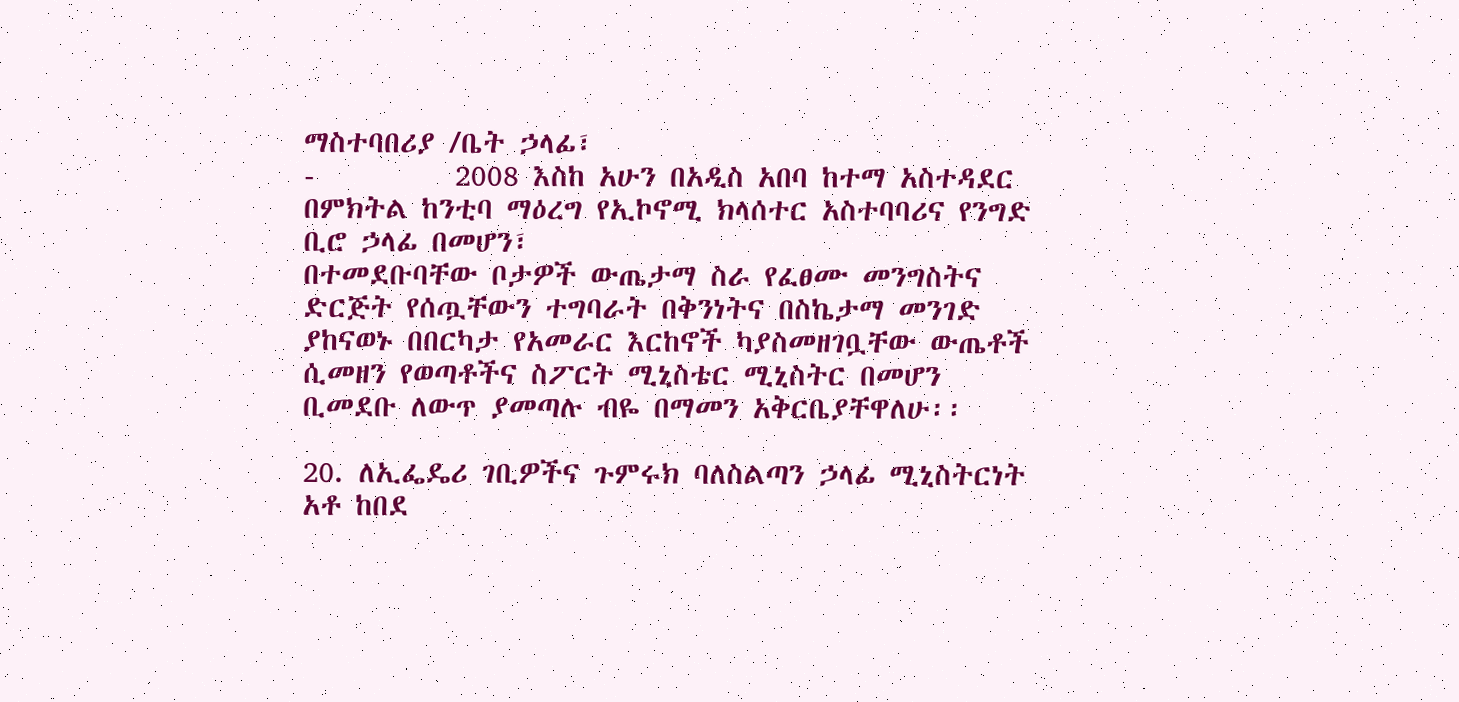ማስተባበሪያ /ቤት ኃላፊ፣
-          2008 እስከ አሁን በአዲስ አበባ ከተማ አስተዳደር በምክትል ከንቲባ ማዕረግ የኢኮኖሚ ክላሰተር አስተባባሪና የንግድ ቢሮ ኃላፊ በመሆን፣
በተመደቡባቸው ቦታዎች ውጤታማ ስራ የፈፀሙ መንግስትና ድርጅት የሰጧቸውን ተግባራት በቅንነትና በስኬታማ መንገድ ያከናወኑ በበርካታ የአመራር እርከኖች ካያስመዘገቧቸው ውጤቶች ሲመዘን የወጣቶችና ስፖርት ሚኒስቴር ሚኒስትር በመሆን ቢመደቡ ለውጥ ያመጣሉ ብዬ በማመን አቅርቤያቸዋለሁ፡፡

20. ለኢፌዴሪ ገቢዎችና ጉምሩክ ባለስልጣን ኃላፊ ሚኒስትርነት
አቶ ከበደ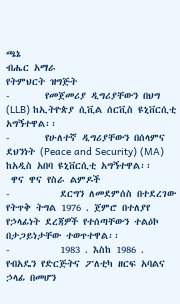ጫኔ
ብሔር አማራ
የትምህርት ዝግጅት
-       የመጀመሪያ ዲግሪያቸውን በህግ (LLB) ከኢትዮጵያ ሲቪል ሰርቪስ ዩኒቨርሲቲ አግኝተዋል፡፡
-       የሁለተኛ ዲግሪያቸውን በሰላምና ደህንነት (Peace and Security) (MA) ከአዲስ አበባ ዩኒቨርሲቲ አግኝተዋል፡፡
 ዋና ዋና የስራ ልምዶች
-          ደርግን ለመደምሰስ በተደረገው የትጥቅ ትግል 1976 . ጀምሮ በተለያየ የኃላፊነት ደረጃዎች የተሰጣቸውን ተልዕኮ በታጋይነታቸው ተወጥተዋል፡፡
-          1983 . እስከ 1986 . የብአዴን የድርጅትና ፖለቲካ ዘርፍ አባልና ኃላፊ በመሆን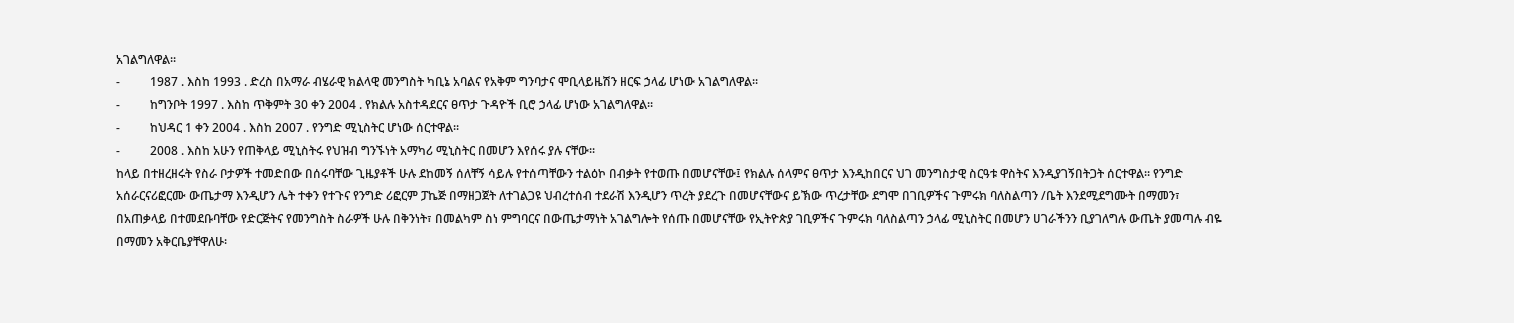አገልግለዋል፡፡
-          1987 . እስከ 1993 . ድረስ በአማራ ብሄራዊ ክልላዊ መንግስት ካቢኔ አባልና የአቅም ግንባታና ሞቢላይዜሽን ዘርፍ ኃላፊ ሆነው አገልግለዋል፡፡
-          ከግንቦት 1997 . እስከ ጥቅምት 30 ቀን 2004 . የክልሉ አስተዳደርና ፀጥታ ጉዳዮች ቢሮ ኃላፊ ሆነው አገልግለዋል፡፡
-          ከህዳር 1 ቀን 2004 . እስከ 2007 . የንግድ ሚኒስትር ሆነው ሰርተዋል፡፡
-          2008 . እስከ አሁን የጠቅላይ ሚኒስትሩ የህዝብ ግንኙነት አማካሪ ሚኒስትር በመሆን እየሰሩ ያሉ ናቸው፡፡
ከላይ በተዘረዘሩት የስራ ቦታዎች ተመድበው በሰሩባቸው ጊዜያቶች ሁሉ ደከመኝ ሰለቸኝ ሳይሉ የተሰጣቸውን ተልዕኮ በብቃት የተወጡ በመሆናቸው፤ የክልሉ ሰላምና ፀጥታ እንዲከበርና ህገ መንግስታዊ ስርዓቱ ዋስትና እንዲያገኝበትጋት ሰርተዋል፡፡ የንግድ አሰራርናሪፎርሙ ውጤታማ እንዲሆን ሌት ተቀን የተጉና የንግድ ሪፎርም ፓኬጅ በማዘጋጀት ለተገልጋዩ ህብረተሰብ ተደራሽ እንዲሆን ጥረት ያደረጉ በመሆናቸውና ይኽው ጥረታቸው ደግሞ በገቢዎችና ጉምሩክ ባለስልጣን /ቤት እንደሚደግሙት በማመን፣ በአጠቃላይ በተመደቡባቸው የድርጅትና የመንግስት ስራዎች ሁሉ በቅንነት፣ በመልካም ስነ ምግባርና በውጤታማነት አገልግሎት የሰጡ በመሆናቸው የኢትዮጵያ ገቢዎችና ጉምሩክ ባለስልጣን ኃላፊ ሚኒስትር በመሆን ሀገራችንን ቢያገለግሉ ውጤት ያመጣሉ ብዬ በማመን አቅርቤያቸዋለሁ፡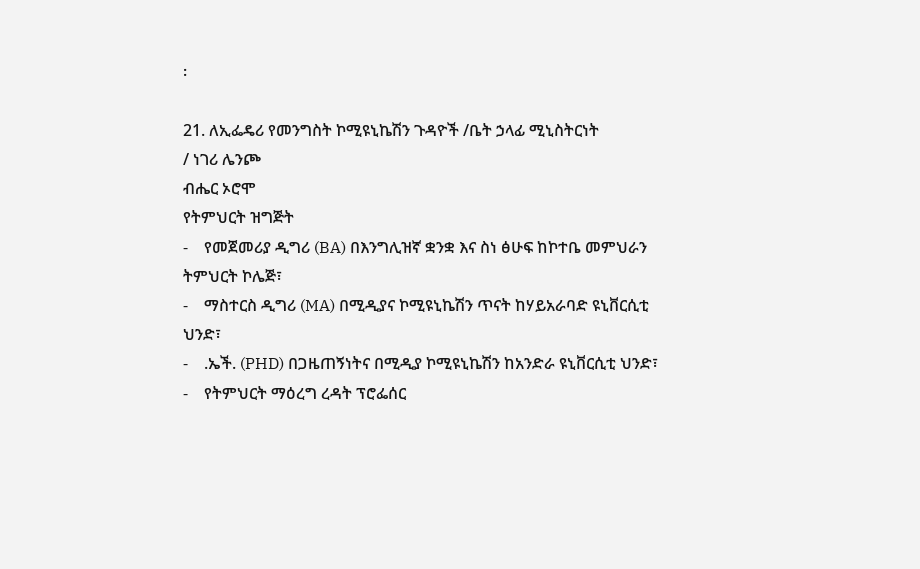፡

21. ለኢፌዴሪ የመንግስት ኮሚዩኒኬሽን ጉዳዮች /ቤት ኃላፊ ሚኒስትርነት
/ ነገሪ ሌንጮ
ብሔር ኦሮሞ
የትምህርት ዝግጅት
-    የመጀመሪያ ዲግሪ (BA) በእንግሊዝኛ ቋንቋ እና ስነ ፅሁፍ ከኮተቤ መምህራን ትምህርት ኮሌጅ፣
-    ማስተርስ ዲግሪ (MA) በሚዲያና ኮሚዩኒኬሽን ጥናት ከሃይአራባድ ዩኒቨርሲቲ ህንድ፣
-    .ኤች. (PHD) በጋዜጠኝነትና በሚዲያ ኮሚዩኒኬሽን ከአንድራ ዩኒቨርሲቲ ህንድ፣
-    የትምህርት ማዕረግ ረዳት ፕሮፌሰር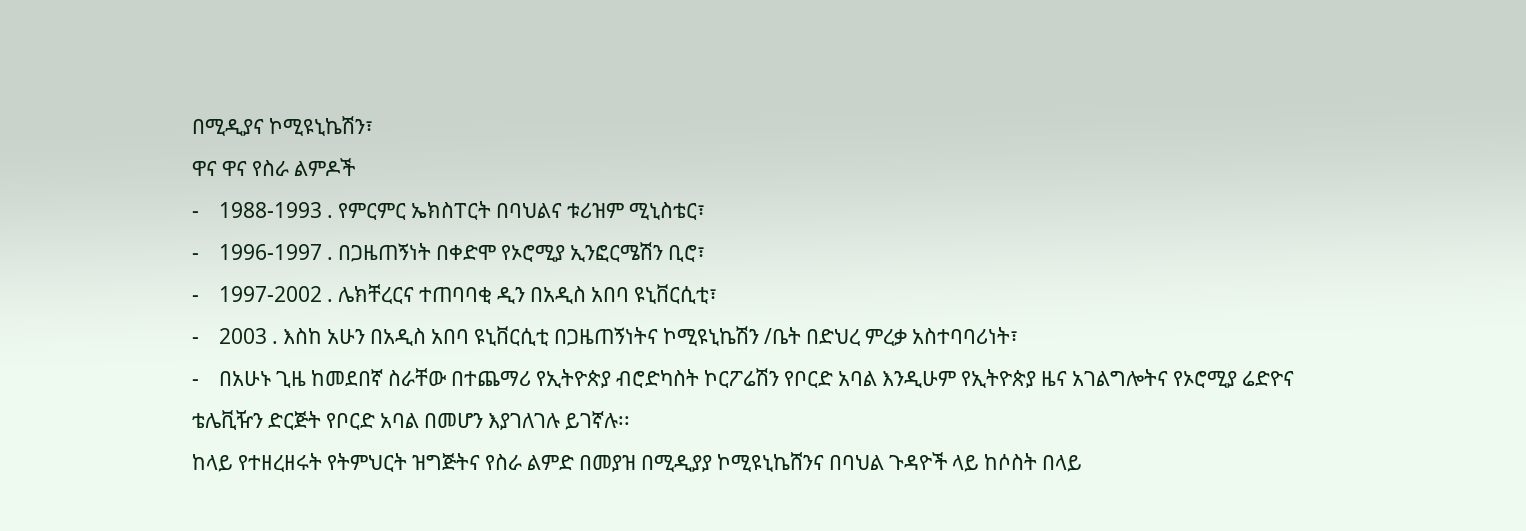በሚዲያና ኮሚዩኒኬሽን፣
ዋና ዋና የስራ ልምዶች
-    1988-1993 . የምርምር ኤክስፐርት በባህልና ቱሪዝም ሚኒስቴር፣
-    1996-1997 . በጋዜጠኝነት በቀድሞ የኦሮሚያ ኢንፎርሜሽን ቢሮ፣
-    1997-2002 . ሌክቸረርና ተጠባባቂ ዲን በአዲስ አበባ ዩኒቨርሲቲ፣
-    2003 . እስከ አሁን በአዲስ አበባ ዩኒቨርሲቲ በጋዜጠኝነትና ኮሚዩኒኬሽን /ቤት በድህረ ምረቃ አስተባባሪነት፣
-    በአሁኑ ጊዜ ከመደበኛ ስራቸው በተጨማሪ የኢትዮጵያ ብሮድካስት ኮርፖሬሽን የቦርድ አባል እንዲሁም የኢትዮጵያ ዜና አገልግሎትና የኦሮሚያ ሬድዮና ቴሌቪዥን ድርጅት የቦርድ አባል በመሆን እያገለገሉ ይገኛሉ፡፡
ከላይ የተዘረዘሩት የትምህርት ዝግጅትና የስራ ልምድ በመያዝ በሚዲያያ ኮሚዩኒኬሸንና በባህል ጉዳዮች ላይ ከሶስት በላይ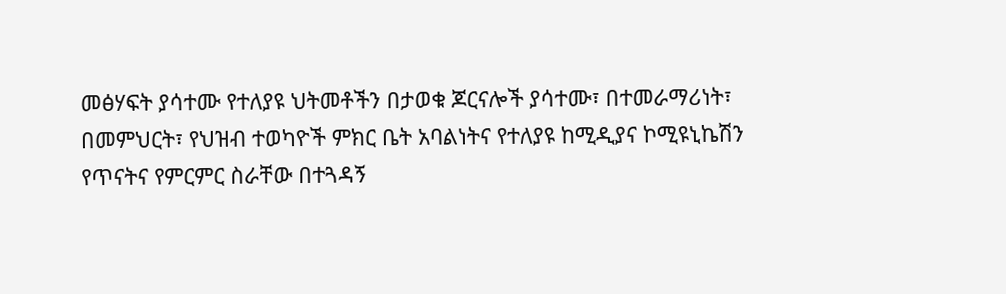መፅሃፍት ያሳተሙ የተለያዩ ህትመቶችን በታወቁ ጆርናሎች ያሳተሙ፣ በተመራማሪነት፣ በመምህርት፣ የህዝብ ተወካዮች ምክር ቤት አባልነትና የተለያዩ ከሚዲያና ኮሚዩኒኬሽን የጥናትና የምርምር ስራቸው በተጓዳኝ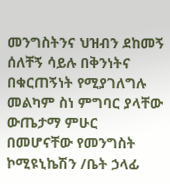መንግስትንና ህዝብን ደከመኝ ሰለቸኝ ሳይሉ በቅንነትና በቁርጠኝነት የሚያገለግሉ መልካም ስነ ምግባር ያላቸው ውጤታማ ምሁር በመሆናቸው የመንግስት ኮሚዩኒኬሽን /ቤት ኃላፊ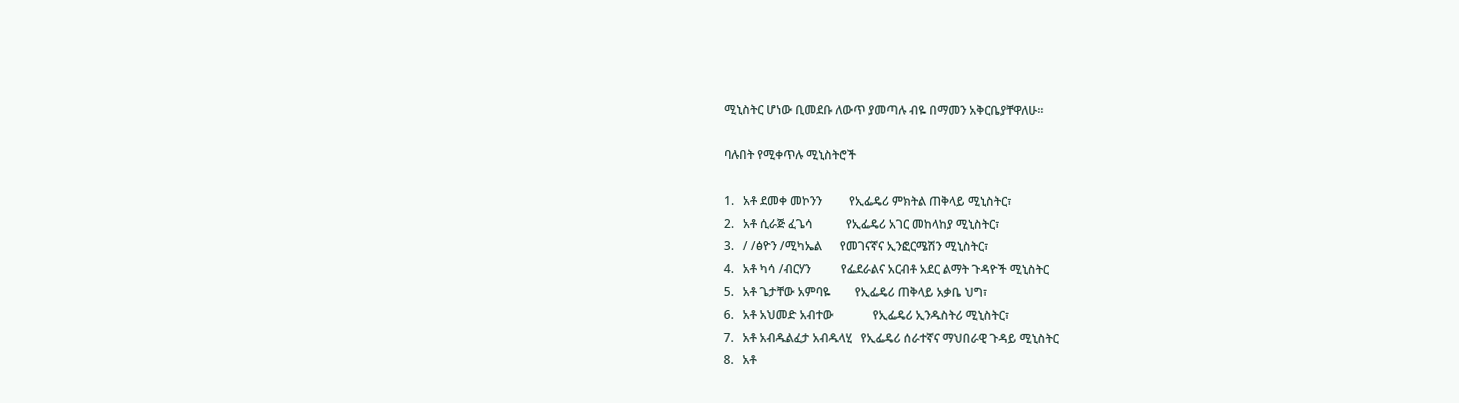ሚኒስትር ሆነው ቢመደቡ ለውጥ ያመጣሉ ብዬ በማመን አቅርቤያቸዋለሁ፡፡

ባሉበት የሚቀጥሉ ሚኒስትሮች

1.   አቶ ደመቀ መኮንን         የኢፌዴሪ ምክትል ጠቅላይ ሚኒስትር፣
2.   አቶ ሲራጅ ፈጌሳ           የኢፌዴሪ አገር መከላከያ ሚኒስትር፣
3.   / /ፅዮን /ሚካኤል      የመገናኛና ኢንፎርሜሽን ሚኒስትር፣
4.   አቶ ካሳ /ብርሃን          የፌደራልና አርብቶ አደር ልማት ጉዳዮች ሚኒስትር
5.   አቶ ጌታቸው አምባዬ        የኢፌዴሪ ጠቅላይ አቃቤ ህግ፣
6.   አቶ አህመድ አብተው             የኢፌዴሪ ኢንዱስትሪ ሚኒስትር፣
7.   አቶ አብዱልፈታ አብዱላሂ   የኢፌዴሪ ሰራተኛና ማህበራዊ ጉዳይ ሚኒስትር
8.   አቶ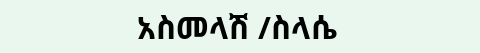አስመላሽ /ስላሴ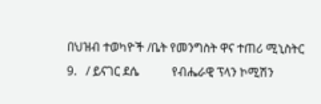በህዝብ ተወካዮች /ቤት የመንግስት ዋና ተጠሪ ሚኒስትር
9.   / ይናገር ደሴ           የብሔራዊ ፕላን ኮሚሽን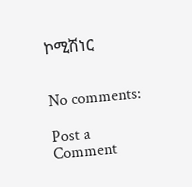ኮሚሽነር


No comments:

Post a Comment